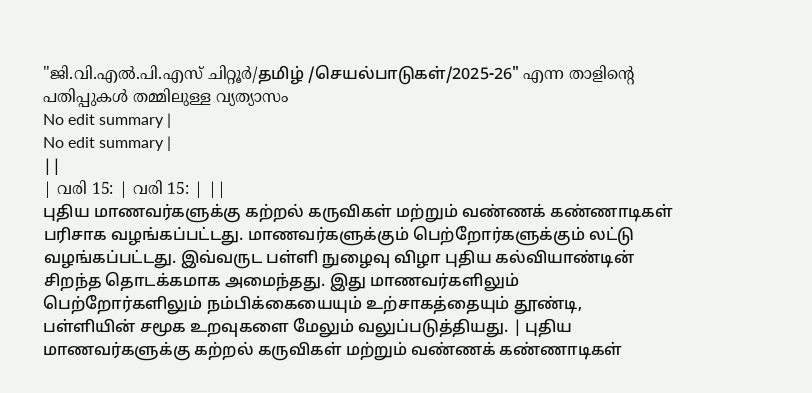"ജി.വി.എൽ.പി.എസ് ചിറ്റൂർ/தமிழ் /செயல்பாடுகள்/2025-26" എന്ന താളിന്റെ പതിപ്പുകൾ തമ്മിലുള്ള വ്യത്യാസം
No edit summary |
No edit summary |
||
| വരി 15: | വരി 15: | ||
புதிய மாணவர்களுக்கு கற்றல் கருவிகள் மற்றும் வண்ணக் கண்ணாடிகள் பரிசாக வழங்கப்பட்டது. மாணவர்களுக்கும் பெற்றோர்களுக்கும் லட்டு வழங்கப்பட்டது. இவ்வருட பள்ளி நுழைவு விழா புதிய கல்வியாண்டின் சிறந்த தொடக்கமாக அமைந்தது. இது மாணவர்களிலும் பெற்றோர்களிலும் நம்பிக்கையையும் உற்சாகத்தையும் தூண்டி, பள்ளியின் சமூக உறவுகளை மேலும் வலுப்படுத்தியது. | புதிய மாணவர்களுக்கு கற்றல் கருவிகள் மற்றும் வண்ணக் கண்ணாடிகள்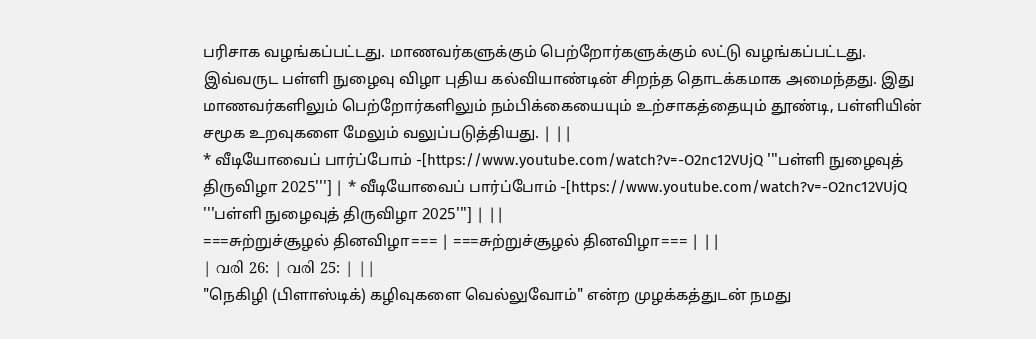பரிசாக வழங்கப்பட்டது. மாணவர்களுக்கும் பெற்றோர்களுக்கும் லட்டு வழங்கப்பட்டது. இவ்வருட பள்ளி நுழைவு விழா புதிய கல்வியாண்டின் சிறந்த தொடக்கமாக அமைந்தது. இது மாணவர்களிலும் பெற்றோர்களிலும் நம்பிக்கையையும் உற்சாகத்தையும் தூண்டி, பள்ளியின் சமூக உறவுகளை மேலும் வலுப்படுத்தியது. | ||
* வீடியோவைப் பார்ப்போம் -[https://www.youtube.com/watch?v=-O2nc12VUjQ '''பள்ளி நுழைவுத் திருவிழா 2025'''] | * வீடியோவைப் பார்ப்போம் -[https://www.youtube.com/watch?v=-O2nc12VUjQ '''பள்ளி நுழைவுத் திருவிழா 2025'''] | ||
===சுற்றுச்சூழல் தினவிழா=== | ===சுற்றுச்சூழல் தினவிழா=== | ||
| വരി 26: | വരി 25: | ||
"நெகிழி (பிளாஸ்டிக்) கழிவுகளை வெல்லுவோம்" என்ற முழக்கத்துடன் நமது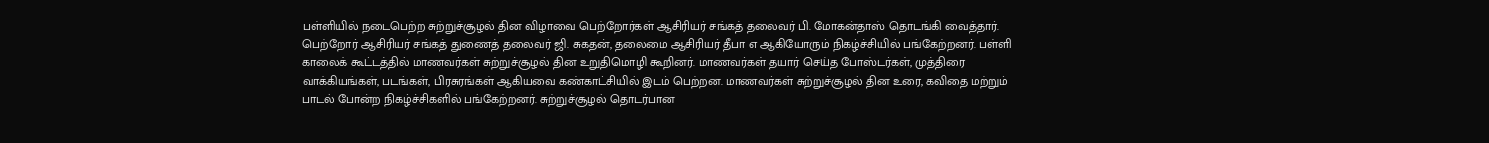பள்ளியில் நடைபெற்ற சுற்றுச்சூழல் தின விழாவை பெற்றோர்கள் ஆசிரியர் சங்கத் தலைவர் பி. மோகன்தாஸ் தொடங்கி வைத்தார். பெற்றோர் ஆசிரியர் சங்கத் துணைத் தலைவர் ஜி. சுகதன், தலைமை ஆசிரியர் தீபா எ ஆகியோரும் நிகழ்ச்சியில் பங்கேற்றனர். பள்ளி காலைக் கூட்டத்தில் மாணவர்கள் சுற்றுச்சூழல் தின உறுதிமொழி கூறினர். மாணவர்கள் தயார் செய்த போஸ்டர்கள், முத்திரை வாக்கியங்கள், படங்கள், பிரசுரங்கள் ஆகியவை கண்காட்சியில் இடம் பெற்றன. மாணவர்கள் சுற்றுச்சூழல் தின உரை, கவிதை மற்றும் பாடல் போன்ற நிகழ்ச்சிகளில் பங்கேற்றனர். சுற்றுச்சூழல் தொடர்பான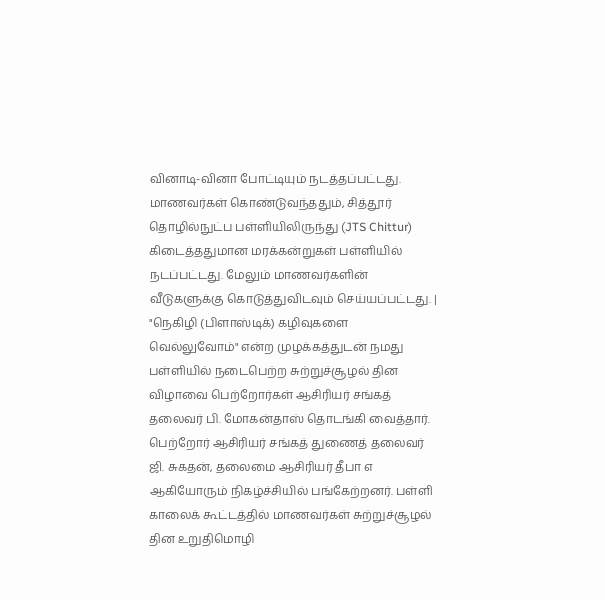வினாடி-வினா போட்டியும் நடத்தப்பட்டது. மாணவர்கள் கொண்டுவந்ததும், சித்தூர் தொழில்நுட்ப பள்ளியிலிருந்து (JTS Chittur) கிடைத்ததுமான மரக்கன்றுகள் பள்ளியில் நடப்பட்டது. மேலும் மாணவர்களின் வீடுகளுக்கு கொடுத்துவிடவும் செய்யப்பட்டது. | "நெகிழி (பிளாஸ்டிக்) கழிவுகளை வெல்லுவோம்" என்ற முழக்கத்துடன் நமது பள்ளியில் நடைபெற்ற சுற்றுச்சூழல் தின விழாவை பெற்றோர்கள் ஆசிரியர் சங்கத் தலைவர் பி. மோகன்தாஸ் தொடங்கி வைத்தார். பெற்றோர் ஆசிரியர் சங்கத் துணைத் தலைவர் ஜி. சுகதன், தலைமை ஆசிரியர் தீபா எ ஆகியோரும் நிகழ்ச்சியில் பங்கேற்றனர். பள்ளி காலைக் கூட்டத்தில் மாணவர்கள் சுற்றுச்சூழல் தின உறுதிமொழி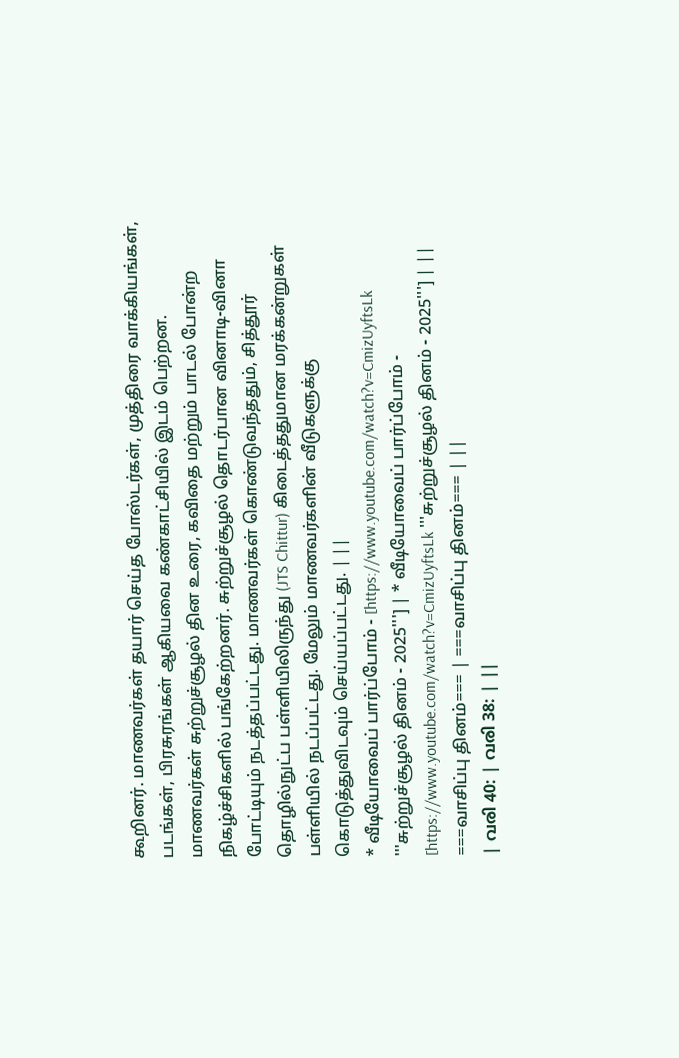கூறினர். மாணவர்கள் தயார் செய்த போஸ்டர்கள், முத்திரை வாக்கியங்கள், படங்கள், பிரசுரங்கள் ஆகியவை கண்காட்சியில் இடம் பெற்றன. மாணவர்கள் சுற்றுச்சூழல் தின உரை, கவிதை மற்றும் பாடல் போன்ற நிகழ்ச்சிகளில் பங்கேற்றனர். சுற்றுச்சூழல் தொடர்பான வினாடி-வினா போட்டியும் நடத்தப்பட்டது. மாணவர்கள் கொண்டுவந்ததும், சித்தூர் தொழில்நுட்ப பள்ளியிலிருந்து (JTS Chittur) கிடைத்ததுமான மரக்கன்றுகள் பள்ளியில் நடப்பட்டது. மேலும் மாணவர்களின் வீடுகளுக்கு கொடுத்துவிடவும் செய்யப்பட்டது. | ||
* வீடியோவைப் பார்ப்போம் - [https://www.youtube.com/watch?v=CmizUyftsLk '''சுற்றுச்சூழல் தினம் - 2025'''] | * வீடியோவைப் பார்ப்போம் - [https://www.youtube.com/watch?v=CmizUyftsLk '''சுற்றுச்சூழல் தினம் - 2025'''] | ||
===வாசிப்பு தினம்=== | ===வாசிப்பு தினம்=== | ||
| വരി 40: | വരി 38: | ||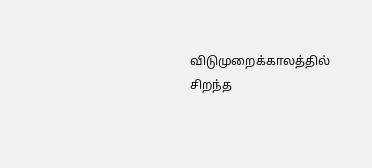விடுமுறைக்காலத்தில் சிறந்த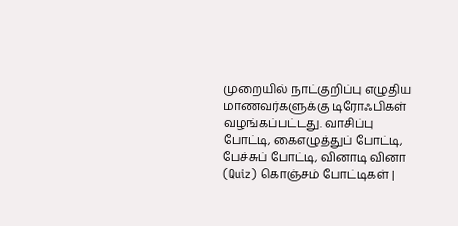முறையில் நாட்குறிப்பு எழுதிய மாணவர்களுக்கு டிரோஃபிகள் வழங்கப்பட்டது. வாசிப்பு போட்டி, கைஎழுத்துப் போட்டி, பேச்சுப் போட்டி, வினாடி வினா (Quiz) கொஞ்சம் போட்டிகள் |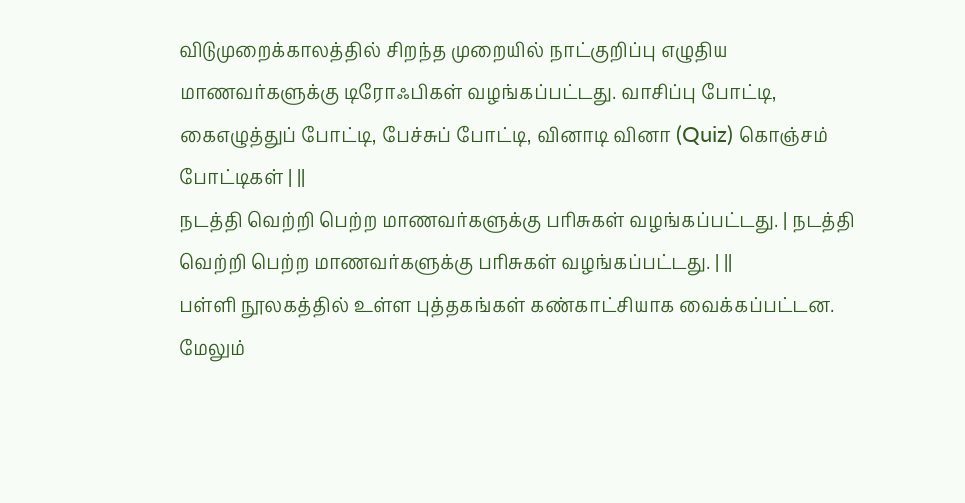விடுமுறைக்காலத்தில் சிறந்த முறையில் நாட்குறிப்பு எழுதிய மாணவர்களுக்கு டிரோஃபிகள் வழங்கப்பட்டது. வாசிப்பு போட்டி, கைஎழுத்துப் போட்டி, பேச்சுப் போட்டி, வினாடி வினா (Quiz) கொஞ்சம் போட்டிகள் | ||
நடத்தி வெற்றி பெற்ற மாணவர்களுக்கு பரிசுகள் வழங்கப்பட்டது. | நடத்தி வெற்றி பெற்ற மாணவர்களுக்கு பரிசுகள் வழங்கப்பட்டது. | ||
பள்ளி நூலகத்தில் உள்ள புத்தகங்கள் கண்காட்சியாக வைக்கப்பட்டன. மேலும்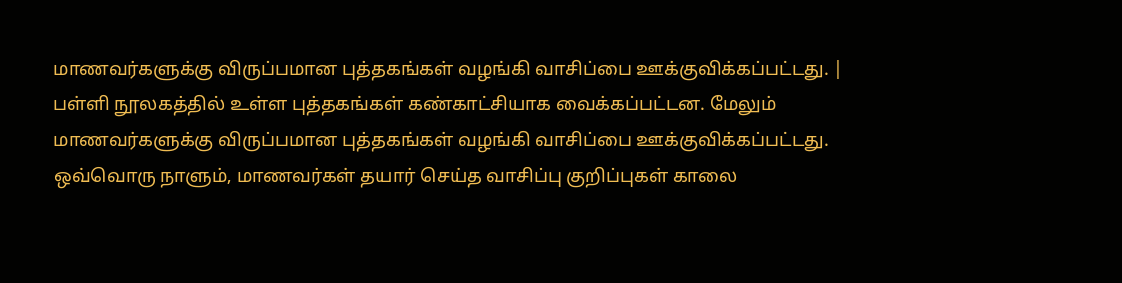மாணவர்களுக்கு விருப்பமான புத்தகங்கள் வழங்கி வாசிப்பை ஊக்குவிக்கப்பட்டது. | பள்ளி நூலகத்தில் உள்ள புத்தகங்கள் கண்காட்சியாக வைக்கப்பட்டன. மேலும் மாணவர்களுக்கு விருப்பமான புத்தகங்கள் வழங்கி வாசிப்பை ஊக்குவிக்கப்பட்டது. ஒவ்வொரு நாளும், மாணவர்கள் தயார் செய்த வாசிப்பு குறிப்புகள் காலை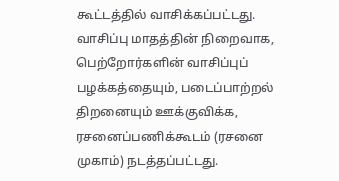கூட்டத்தில் வாசிக்கப்பட்டது. வாசிப்பு மாதத்தின் நிறைவாக, பெற்றோர்களின் வாசிப்புப் பழக்கத்தையும், படைப்பாற்றல் திறனையும் ஊக்குவிக்க, ரசனைப்பணிக்கூடம் (ரசனை முகாம்) நடத்தப்பட்டது.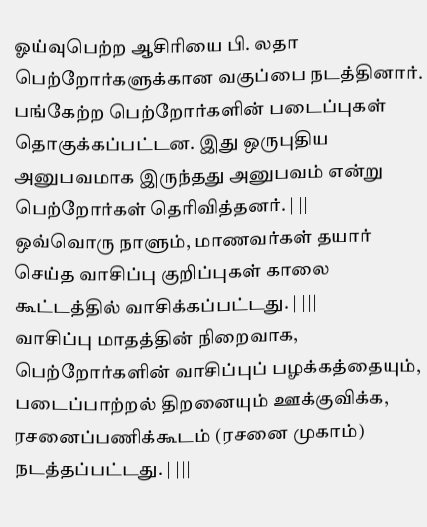ஓய்வுபெற்ற ஆசிரியை பி. லதா பெற்றோர்களுக்கான வகுப்பை நடத்தினார். பங்கேற்ற பெற்றோர்களின் படைப்புகள் தொகுக்கப்பட்டன. இது ஒருபுதிய அனுபவமாக இருந்தது அனுபவம் என்று பெற்றோர்கள் தெரிவித்தனர். | ||
ஒவ்வொரு நாளும், மாணவர்கள் தயார் செய்த வாசிப்பு குறிப்புகள் காலை கூட்டத்தில் வாசிக்கப்பட்டது. | |||
வாசிப்பு மாதத்தின் நிறைவாக, பெற்றோர்களின் வாசிப்புப் பழக்கத்தையும், படைப்பாற்றல் திறனையும் ஊக்குவிக்க, ரசனைப்பணிக்கூடம் (ரசனை முகாம்) நடத்தப்பட்டது. | |||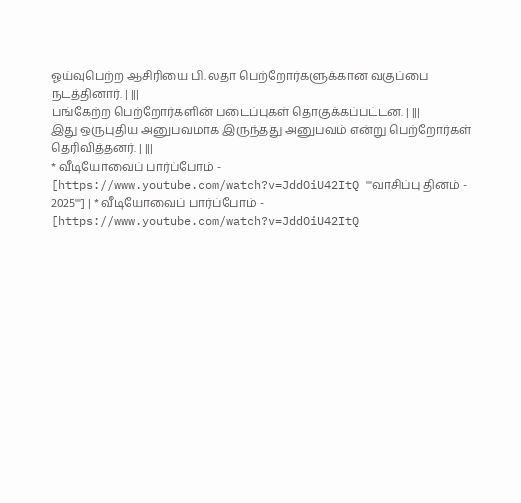ஓய்வுபெற்ற ஆசிரியை பி. லதா பெற்றோர்களுக்கான வகுப்பை நடத்தினார். | |||
பங்கேற்ற பெற்றோர்களின் படைப்புகள் தொகுக்கப்பட்டன. | |||
இது ஒருபுதிய அனுபவமாக இருந்தது அனுபவம் என்று பெற்றோர்கள் தெரிவித்தனர். | |||
* வீடியோவைப் பார்ப்போம் - [https://www.youtube.com/watch?v=JddOiU42ItQ '''வாசிப்பு தினம் - 2025'''] | * வீடியோவைப் பார்ப்போம் - [https://www.youtube.com/watch?v=JddOiU42ItQ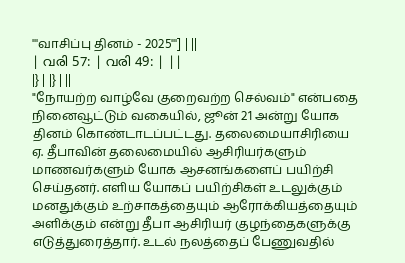'''வாசிப்பு தினம் - 2025'''] | ||
| വരി 57: | വരി 49: | ||
|} | |} | ||
"நோயற்ற வாழ்வே குறைவற்ற செல்வம்" என்பதை நினைவூட்டும் வகையில், ஜூன் 21 அன்று யோக தினம் கொண்டாடப்பட்டது. தலைமையாசிரியை ஏ. தீபாவின் தலைமையில் ஆசிரியர்களும் மாணவர்களும் யோக ஆசனங்களைப் பயிற்சி செய்தனர். எளிய யோகப் பயிற்சிகள் உடலுக்கும் மனதுக்கும் உற்சாகத்தையும் ஆரோக்கியத்தையும் அளிக்கும் என்று தீபா ஆசிரியர் குழந்தைகளுக்கு எடுத்துரைத்தார். உடல் நலத்தைப் பேணுவதில்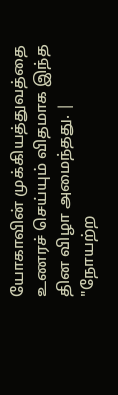யோகாவின் முக்கியத்துவத்தை உணரச் செய்யும் விதமாக இந்த தின விழா அமைந்தது. | "நோயற்ற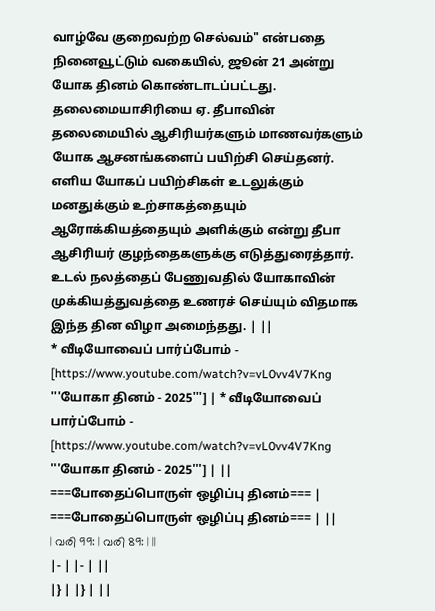வாழ்வே குறைவற்ற செல்வம்" என்பதை நினைவூட்டும் வகையில், ஜூன் 21 அன்று யோக தினம் கொண்டாடப்பட்டது. தலைமையாசிரியை ஏ. தீபாவின் தலைமையில் ஆசிரியர்களும் மாணவர்களும் யோக ஆசனங்களைப் பயிற்சி செய்தனர். எளிய யோகப் பயிற்சிகள் உடலுக்கும் மனதுக்கும் உற்சாகத்தையும் ஆரோக்கியத்தையும் அளிக்கும் என்று தீபா ஆசிரியர் குழந்தைகளுக்கு எடுத்துரைத்தார். உடல் நலத்தைப் பேணுவதில் யோகாவின் முக்கியத்துவத்தை உணரச் செய்யும் விதமாக இந்த தின விழா அமைந்தது. | ||
* வீடியோவைப் பார்ப்போம் - [https://www.youtube.com/watch?v=vL0vv4V7Kng '''யோகா தினம் - 2025'''] | * வீடியோவைப் பார்ப்போம் - [https://www.youtube.com/watch?v=vL0vv4V7Kng '''யோகா தினம் - 2025'''] | ||
===போதைப்பொருள் ஒழிப்பு தினம்=== | ===போதைப்பொருள் ஒழிப்பு தினம்=== | ||
| വരി 99: | വരി 89: | ||
|- | |- | ||
|} | |} | ||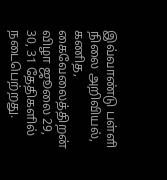இவ்வாண்டு பள்ளி நிலை அறிவியல், கணித, கைவேலைத்திறன் விழா ஜூலை 29, 30, 31 தேதிகளில் நடைபெற்றது.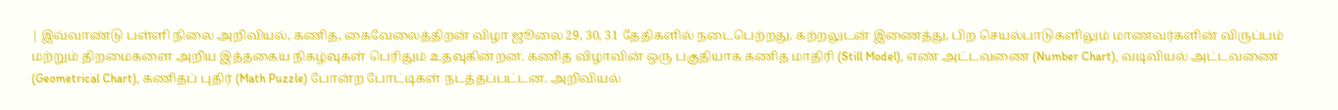| இவ்வாண்டு பள்ளி நிலை அறிவியல், கணித, கைவேலைத்திறன் விழா ஜூலை 29, 30, 31 தேதிகளில் நடைபெற்றது. கற்றலுடன் இணைத்து, பிற செயல்பாடுகளிலும் மாணவர்களின் விருப்பம் மற்றும் திறமைகளை அறிய இத்தகைய நிகழ்வுகள் பெரிதும் உதவுகின்றன. கணித விழாவின் ஒரு பகுதியாக கணித மாதிரி (Still Model), எண் அட்டவணை (Number Chart), வடிவியல் அட்டவணை (Geometrical Chart), கணிதப் புதிர் (Math Puzzle) போன்ற போட்டிகள் நடத்தப்பட்டன. அறிவியல்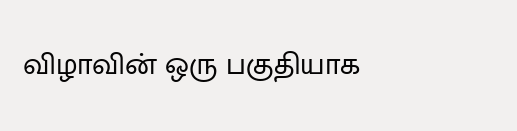விழாவின் ஒரு பகுதியாக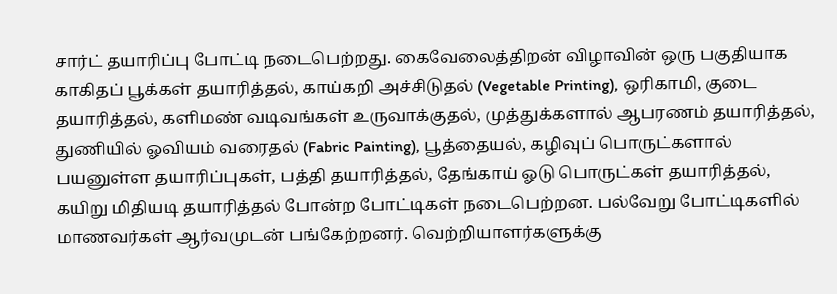சார்ட் தயாரிப்பு போட்டி நடைபெற்றது. கைவேலைத்திறன் விழாவின் ஒரு பகுதியாக காகிதப் பூக்கள் தயாரித்தல், காய்கறி அச்சிடுதல் (Vegetable Printing), ஒரிகாமி, குடை தயாரித்தல், களிமண் வடிவங்கள் உருவாக்குதல், முத்துக்களால் ஆபரணம் தயாரித்தல், துணியில் ஓவியம் வரைதல் (Fabric Painting), பூத்தையல், கழிவுப் பொருட்களால் பயனுள்ள தயாரிப்புகள், பத்தி தயாரித்தல், தேங்காய் ஓடு பொருட்கள் தயாரித்தல், கயிறு மிதியடி தயாரித்தல் போன்ற போட்டிகள் நடைபெற்றன. பல்வேறு போட்டிகளில் மாணவர்கள் ஆர்வமுடன் பங்கேற்றனர். வெற்றியாளர்களுக்கு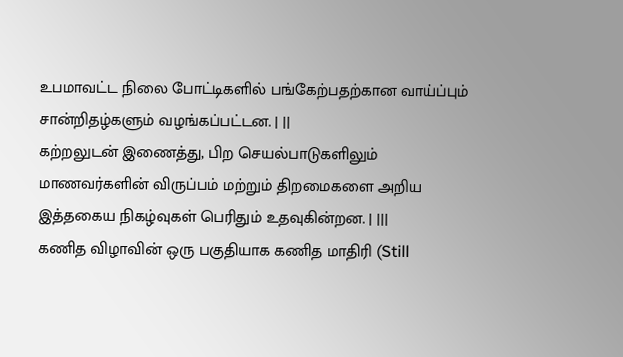உபமாவட்ட நிலை போட்டிகளில் பங்கேற்பதற்கான வாய்ப்பும் சான்றிதழ்களும் வழங்கப்பட்டன. | ||
கற்றலுடன் இணைத்து, பிற செயல்பாடுகளிலும் மாணவர்களின் விருப்பம் மற்றும் திறமைகளை அறிய இத்தகைய நிகழ்வுகள் பெரிதும் உதவுகின்றன. | |||
கணித விழாவின் ஒரு பகுதியாக கணித மாதிரி (Still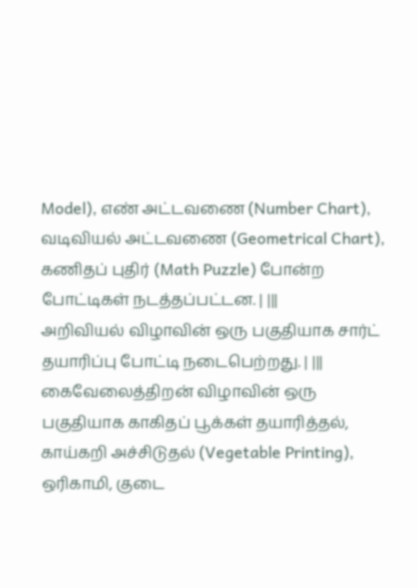Model), எண் அட்டவணை (Number Chart), வடிவியல் அட்டவணை (Geometrical Chart), கணிதப் புதிர் (Math Puzzle) போன்ற போட்டிகள் நடத்தப்பட்டன. | |||
அறிவியல் விழாவின் ஒரு பகுதியாக சார்ட் தயாரிப்பு போட்டி நடைபெற்றது. | |||
கைவேலைத்திறன் விழாவின் ஒரு பகுதியாக காகிதப் பூக்கள் தயாரித்தல், காய்கறி அச்சிடுதல் (Vegetable Printing), ஒரிகாமி, குடை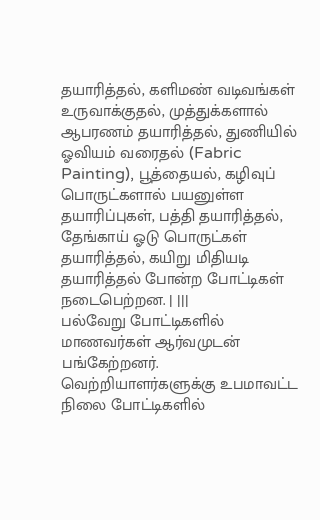தயாரித்தல், களிமண் வடிவங்கள் உருவாக்குதல், முத்துக்களால் ஆபரணம் தயாரித்தல், துணியில் ஓவியம் வரைதல் (Fabric Painting), பூத்தையல், கழிவுப் பொருட்களால் பயனுள்ள தயாரிப்புகள், பத்தி தயாரித்தல், தேங்காய் ஓடு பொருட்கள் தயாரித்தல், கயிறு மிதியடி தயாரித்தல் போன்ற போட்டிகள் நடைபெற்றன. | |||
பல்வேறு போட்டிகளில் மாணவர்கள் ஆர்வமுடன் பங்கேற்றனர். வெற்றியாளர்களுக்கு உபமாவட்ட நிலை போட்டிகளில்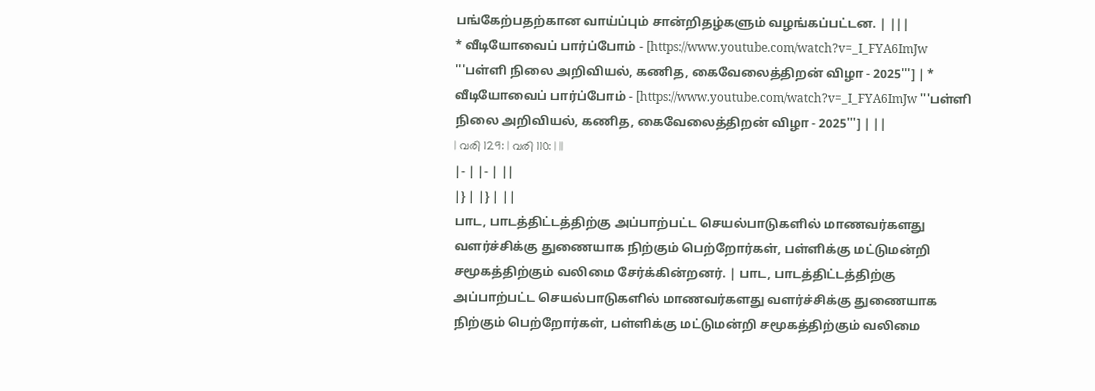பங்கேற்பதற்கான வாய்ப்பும் சான்றிதழ்களும் வழங்கப்பட்டன. | |||
* வீடியோவைப் பார்ப்போம் - [https://www.youtube.com/watch?v=_I_FYA6ImJw '''பள்ளி நிலை அறிவியல், கணித, கைவேலைத்திறன் விழா - 2025'''] | * வீடியோவைப் பார்ப்போம் - [https://www.youtube.com/watch?v=_I_FYA6ImJw '''பள்ளி நிலை அறிவியல், கணித, கைவேலைத்திறன் விழா - 2025'''] | ||
| വരി 129: | വരി 110: | ||
|- | |- | ||
|} | |} | ||
பாட, பாடத்திட்டத்திற்கு அப்பாற்பட்ட செயல்பாடுகளில் மாணவர்களது வளர்ச்சிக்கு துணையாக நிற்கும் பெற்றோர்கள், பள்ளிக்கு மட்டுமன்றி சமூகத்திற்கும் வலிமை சேர்க்கின்றனர். | பாட, பாடத்திட்டத்திற்கு அப்பாற்பட்ட செயல்பாடுகளில் மாணவர்களது வளர்ச்சிக்கு துணையாக நிற்கும் பெற்றோர்கள், பள்ளிக்கு மட்டுமன்றி சமூகத்திற்கும் வலிமை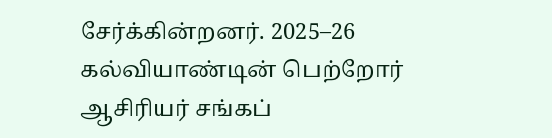சேர்க்கின்றனர். 2025–26 கல்வியாண்டின் பெற்றோர் ஆசிரியர் சங்கப்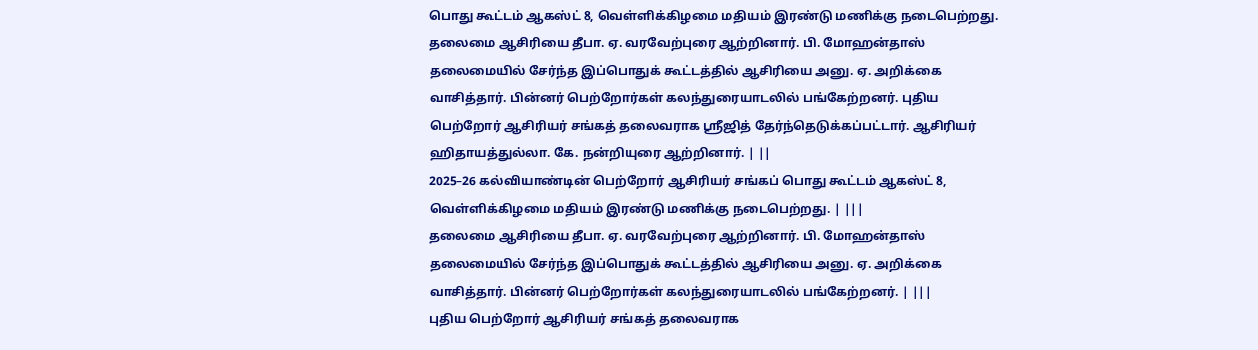பொது கூட்டம் ஆகஸ்ட் 8, வெள்ளிக்கிழமை மதியம் இரண்டு மணிக்கு நடைபெற்றது. தலைமை ஆசிரியை தீபா. ஏ. வரவேற்புரை ஆற்றினார். பி. மோஹன்தாஸ் தலைமையில் சேர்ந்த இப்பொதுக் கூட்டத்தில் ஆசிரியை அனு. ஏ. அறிக்கை வாசித்தார். பின்னர் பெற்றோர்கள் கலந்துரையாடலில் பங்கேற்றனர். புதிய பெற்றோர் ஆசிரியர் சங்கத் தலைவராக ஸ்ரீஜித் தேர்ந்தெடுக்கப்பட்டார். ஆசிரியர் ஹிதாயத்துல்லா. கே. நன்றியுரை ஆற்றினார். | ||
2025–26 கல்வியாண்டின் பெற்றோர் ஆசிரியர் சங்கப் பொது கூட்டம் ஆகஸ்ட் 8, வெள்ளிக்கிழமை மதியம் இரண்டு மணிக்கு நடைபெற்றது. | |||
தலைமை ஆசிரியை தீபா. ஏ. வரவேற்புரை ஆற்றினார். பி. மோஹன்தாஸ் தலைமையில் சேர்ந்த இப்பொதுக் கூட்டத்தில் ஆசிரியை அனு. ஏ. அறிக்கை வாசித்தார். பின்னர் பெற்றோர்கள் கலந்துரையாடலில் பங்கேற்றனர். | |||
புதிய பெற்றோர் ஆசிரியர் சங்கத் தலைவராக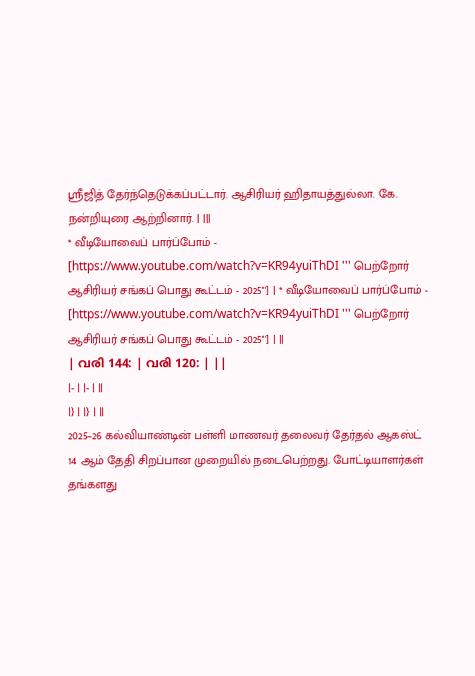ஸ்ரீஜித் தேர்ந்தெடுக்கப்பட்டார். ஆசிரியர் ஹிதாயத்துல்லா. கே. நன்றியுரை ஆற்றினார். | |||
* வீடியோவைப் பார்ப்போம் - [https://www.youtube.com/watch?v=KR94yuiThDI ''' பெற்றோர் ஆசிரியர் சங்கப் பொது கூட்டம் - 2025'''] | * வீடியோவைப் பார்ப்போம் - [https://www.youtube.com/watch?v=KR94yuiThDI ''' பெற்றோர் ஆசிரியர் சங்கப் பொது கூட்டம் - 2025'''] | ||
| വരി 144: | വരി 120: | ||
|- | |- | ||
|} | |} | ||
2025–26 கல்வியாண்டின் பள்ளி மாணவர் தலைவர் தேர்தல் ஆகஸ்ட் 14 ஆம் தேதி சிறப்பான முறையில் நடைபெற்றது. போட்டியாளர்கள் தங்களது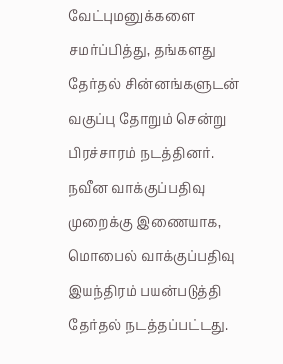வேட்புமனுக்களை சமர்ப்பித்து, தங்களது தேர்தல் சின்னங்களுடன் வகுப்பு தோறும் சென்று பிரச்சாரம் நடத்தினர். நவீன வாக்குப்பதிவு முறைக்கு இணையாக, மொபைல் வாக்குப்பதிவு இயந்திரம் பயன்படுத்தி தேர்தல் நடத்தப்பட்டது.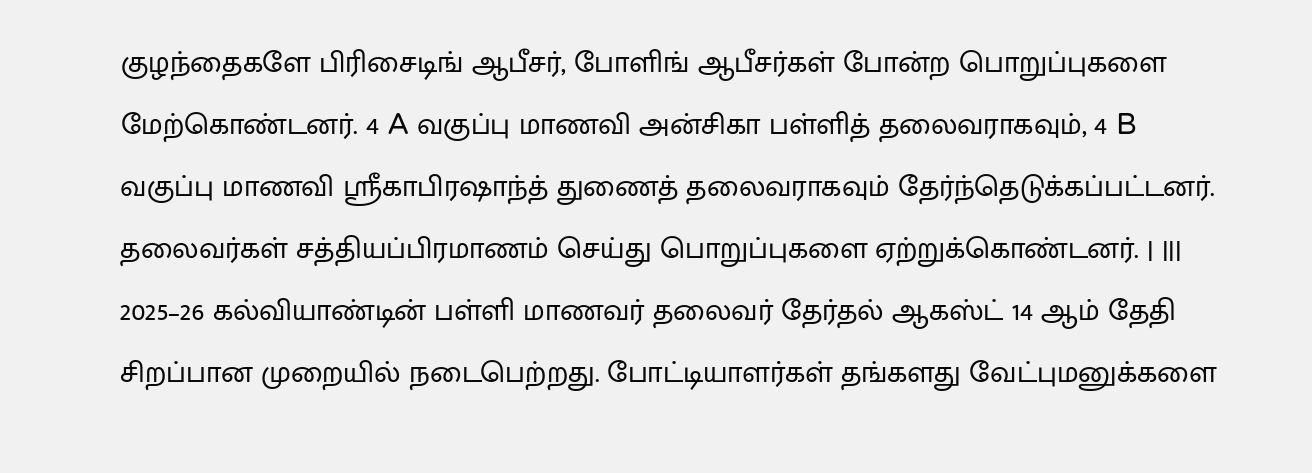குழந்தைகளே பிரிசைடிங் ஆபீசர், போளிங் ஆபீசர்கள் போன்ற பொறுப்புகளை மேற்கொண்டனர். 4 A வகுப்பு மாணவி அன்சிகா பள்ளித் தலைவராகவும், 4 B வகுப்பு மாணவி ஸ்ரீகாபிரஷாந்த் துணைத் தலைவராகவும் தேர்ந்தெடுக்கப்பட்டனர். தலைவர்கள் சத்தியப்பிரமாணம் செய்து பொறுப்புகளை ஏற்றுக்கொண்டனர். | |||
2025–26 கல்வியாண்டின் பள்ளி மாணவர் தலைவர் தேர்தல் ஆகஸ்ட் 14 ஆம் தேதி சிறப்பான முறையில் நடைபெற்றது. போட்டியாளர்கள் தங்களது வேட்புமனுக்களை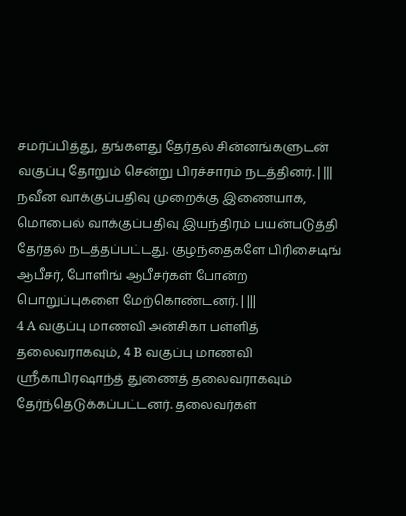சமர்ப்பித்து, தங்களது தேர்தல் சின்னங்களுடன் வகுப்பு தோறும் சென்று பிரச்சாரம் நடத்தினர். | |||
நவீன வாக்குப்பதிவு முறைக்கு இணையாக, மொபைல் வாக்குப்பதிவு இயந்திரம் பயன்படுத்தி தேர்தல் நடத்தப்பட்டது. குழந்தைகளே பிரிசைடிங் ஆபீசர், போளிங் ஆபீசர்கள் போன்ற பொறுப்புகளை மேற்கொண்டனர். | |||
4 A வகுப்பு மாணவி அன்சிகா பள்ளித் தலைவராகவும், 4 B வகுப்பு மாணவி ஸ்ரீகாபிரஷாந்த் துணைத் தலைவராகவும் தேர்ந்தெடுக்கப்பட்டனர். தலைவர்கள்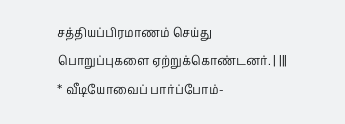சத்தியப்பிரமாணம் செய்து பொறுப்புகளை ஏற்றுக்கொண்டனர். | |||
* வீடியோவைப் பார்ப்போம்-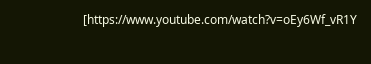[https://www.youtube.com/watch?v=oEy6Wf_vR1Y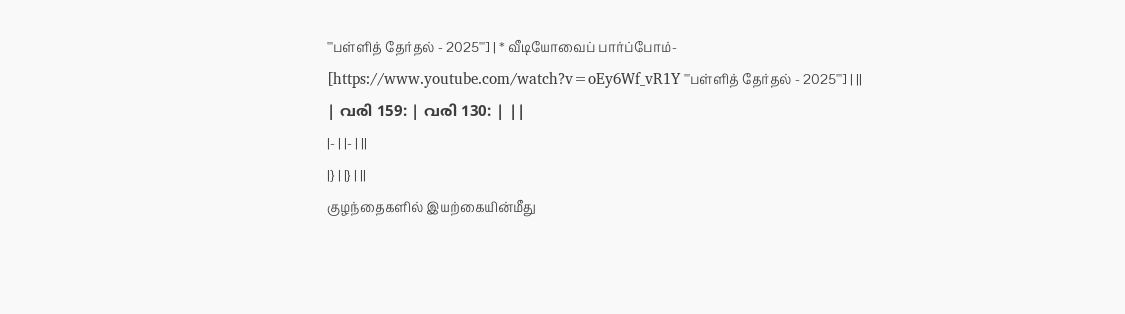'''பள்ளித் தேர்தல் - 2025'''] | * வீடியோவைப் பார்ப்போம்- [https://www.youtube.com/watch?v=oEy6Wf_vR1Y '''பள்ளித் தேர்தல் - 2025'''] | ||
| വരി 159: | വരി 130: | ||
|- | |- | ||
|} | |} | ||
குழந்தைகளில் இயற்கையின்மீது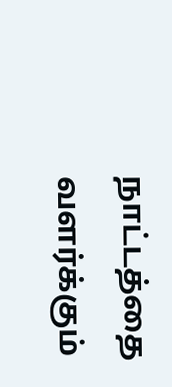நாட்டத்தை வளர்க்கும்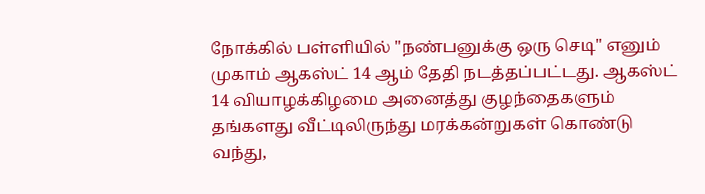நோக்கில் பள்ளியில் "நண்பனுக்கு ஒரு செடி" எனும் முகாம் ஆகஸ்ட் 14 ஆம் தேதி நடத்தப்பட்டது. ஆகஸ்ட் 14 வியாழக்கிழமை அனைத்து குழந்தைகளும் தங்களது வீட்டிலிருந்து மரக்கன்றுகள் கொண்டு வந்து,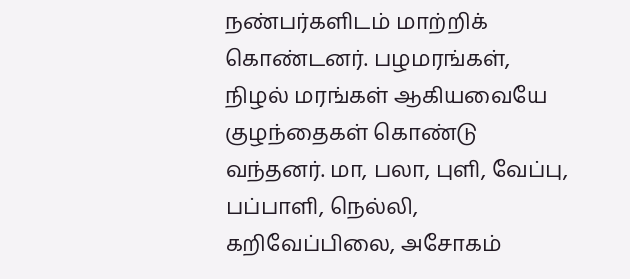நண்பர்களிடம் மாற்றிக் கொண்டனர். பழமரங்கள், நிழல் மரங்கள் ஆகியவையே குழந்தைகள் கொண்டு வந்தனர். மா, பலா, புளி, வேப்பு, பப்பாளி, நெல்லி, கறிவேப்பிலை, அசோகம்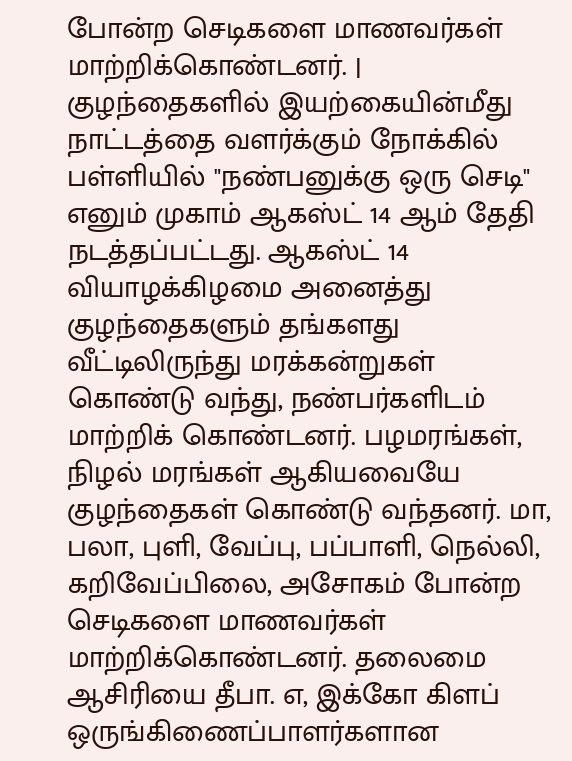போன்ற செடிகளை மாணவர்கள் மாற்றிக்கொண்டனர். | குழந்தைகளில் இயற்கையின்மீது நாட்டத்தை வளர்க்கும் நோக்கில் பள்ளியில் "நண்பனுக்கு ஒரு செடி" எனும் முகாம் ஆகஸ்ட் 14 ஆம் தேதி நடத்தப்பட்டது. ஆகஸ்ட் 14 வியாழக்கிழமை அனைத்து குழந்தைகளும் தங்களது வீட்டிலிருந்து மரக்கன்றுகள் கொண்டு வந்து, நண்பர்களிடம் மாற்றிக் கொண்டனர். பழமரங்கள், நிழல் மரங்கள் ஆகியவையே குழந்தைகள் கொண்டு வந்தனர். மா, பலா, புளி, வேப்பு, பப்பாளி, நெல்லி, கறிவேப்பிலை, அசோகம் போன்ற செடிகளை மாணவர்கள் மாற்றிக்கொண்டனர். தலைமை ஆசிரியை தீபா. எ, இக்கோ கிளப் ஒருங்கிணைப்பாளர்களான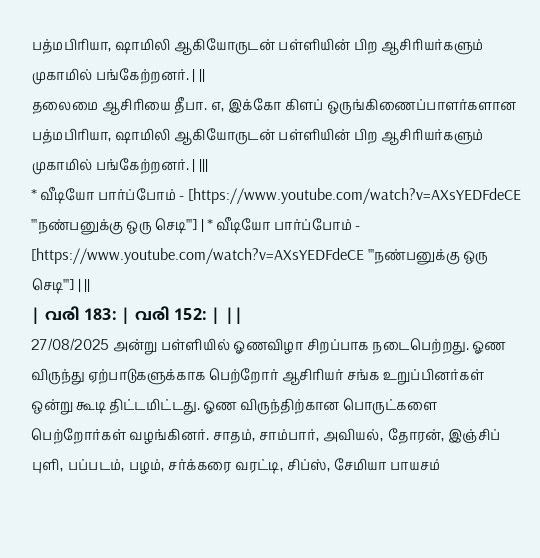பத்மபிரியா, ஷாமிலி ஆகியோருடன் பள்ளியின் பிற ஆசிரியர்களும் முகாமில் பங்கேற்றனர். | ||
தலைமை ஆசிரியை தீபா. எ, இக்கோ கிளப் ஒருங்கிணைப்பாளர்களான பத்மபிரியா, ஷாமிலி ஆகியோருடன் பள்ளியின் பிற ஆசிரியர்களும் முகாமில் பங்கேற்றனர். | |||
* வீடியோ பார்ப்போம் - [https://www.youtube.com/watch?v=AXsYEDFdeCE '''நண்பனுக்கு ஒரு செடி'''] | * வீடியோ பார்ப்போம் - [https://www.youtube.com/watch?v=AXsYEDFdeCE '''நண்பனுக்கு ஒரு செடி'''] | ||
| വരി 183: | വരി 152: | ||
27/08/2025 அன்று பள்ளியில் ஓணவிழா சிறப்பாக நடைபெற்றது. ஓண விருந்து ஏற்பாடுகளுக்காக பெற்றோர் ஆசிரியர் சங்க உறுப்பினர்கள் ஒன்று கூடி திட்டமிட்டது. ஓண விருந்திற்கான பொருட்களை பெற்றோர்கள் வழங்கினர். சாதம், சாம்பார், அவியல், தோரன், இஞ்சிப் புளி, பப்படம், பழம், சர்க்கரை வரட்டி, சிப்ஸ், சேமியா பாயசம்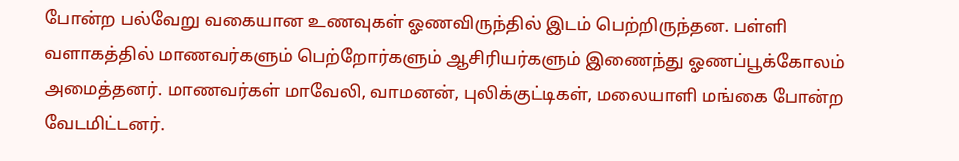போன்ற பல்வேறு வகையான உணவுகள் ஓணவிருந்தில் இடம் பெற்றிருந்தன. பள்ளி வளாகத்தில் மாணவர்களும் பெற்றோர்களும் ஆசிரியர்களும் இணைந்து ஓணப்பூக்கோலம் அமைத்தனர். மாணவர்கள் மாவேலி, வாமனன், புலிக்குட்டிகள், மலையாளி மங்கை போன்ற வேடமிட்டனர்.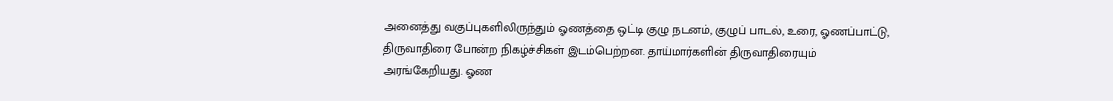அனைத்து வகுப்புகளிலிருந்தும் ஓணத்தை ஒட்டி குழு நடனம், குழுப் பாடல், உரை, ஓணப்பாட்டு, திருவாதிரை போன்ற நிகழ்ச்சிகள் இடம்பெற்றன. தாய்மார்களின் திருவாதிரையும் அரங்கேறியது. ஓண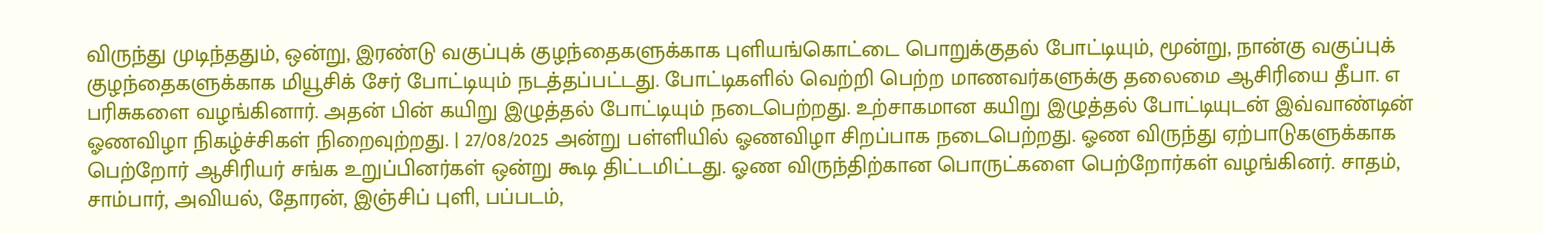விருந்து முடிந்ததும், ஒன்று, இரண்டு வகுப்புக் குழந்தைகளுக்காக புளியங்கொட்டை பொறுக்குதல் போட்டியும், மூன்று, நான்கு வகுப்புக் குழந்தைகளுக்காக மியூசிக் சேர் போட்டியும் நடத்தப்பட்டது. போட்டிகளில் வெற்றி பெற்ற மாணவர்களுக்கு தலைமை ஆசிரியை தீபா. எ பரிசுகளை வழங்கினார். அதன் பின் கயிறு இழுத்தல் போட்டியும் நடைபெற்றது. உற்சாகமான கயிறு இழுத்தல் போட்டியுடன் இவ்வாண்டின் ஓணவிழா நிகழ்ச்சிகள் நிறைவுற்றது. | 27/08/2025 அன்று பள்ளியில் ஓணவிழா சிறப்பாக நடைபெற்றது. ஓண விருந்து ஏற்பாடுகளுக்காக பெற்றோர் ஆசிரியர் சங்க உறுப்பினர்கள் ஒன்று கூடி திட்டமிட்டது. ஓண விருந்திற்கான பொருட்களை பெற்றோர்கள் வழங்கினர். சாதம், சாம்பார், அவியல், தோரன், இஞ்சிப் புளி, பப்படம்,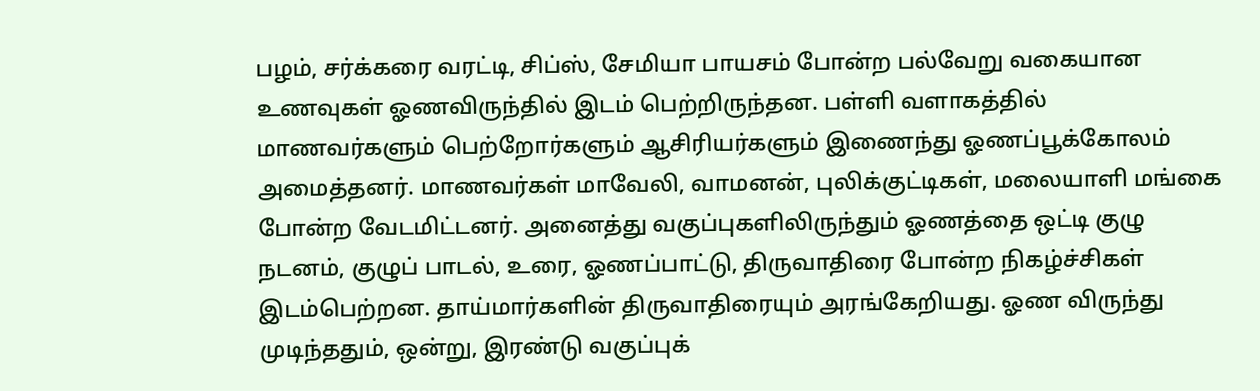பழம், சர்க்கரை வரட்டி, சிப்ஸ், சேமியா பாயசம் போன்ற பல்வேறு வகையான உணவுகள் ஓணவிருந்தில் இடம் பெற்றிருந்தன. பள்ளி வளாகத்தில் மாணவர்களும் பெற்றோர்களும் ஆசிரியர்களும் இணைந்து ஓணப்பூக்கோலம் அமைத்தனர். மாணவர்கள் மாவேலி, வாமனன், புலிக்குட்டிகள், மலையாளி மங்கை போன்ற வேடமிட்டனர். அனைத்து வகுப்புகளிலிருந்தும் ஓணத்தை ஒட்டி குழு நடனம், குழுப் பாடல், உரை, ஓணப்பாட்டு, திருவாதிரை போன்ற நிகழ்ச்சிகள் இடம்பெற்றன. தாய்மார்களின் திருவாதிரையும் அரங்கேறியது. ஓண விருந்து முடிந்ததும், ஒன்று, இரண்டு வகுப்புக்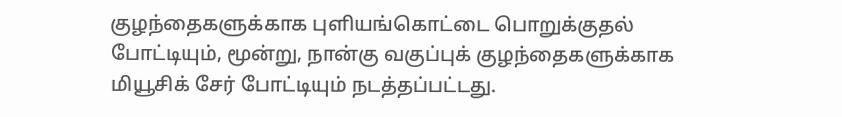குழந்தைகளுக்காக புளியங்கொட்டை பொறுக்குதல் போட்டியும், மூன்று, நான்கு வகுப்புக் குழந்தைகளுக்காக மியூசிக் சேர் போட்டியும் நடத்தப்பட்டது.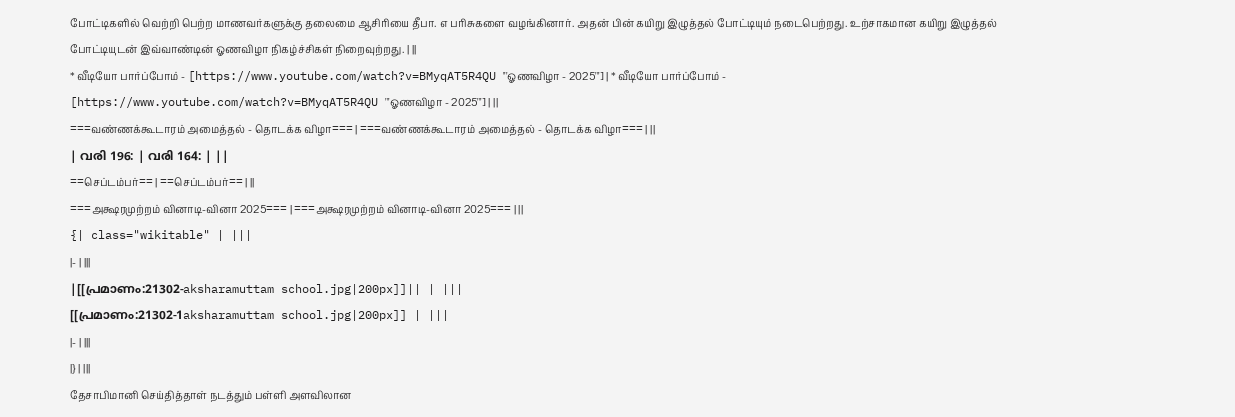போட்டிகளில் வெற்றி பெற்ற மாணவர்களுக்கு தலைமை ஆசிரியை தீபா. எ பரிசுகளை வழங்கினார். அதன் பின் கயிறு இழுத்தல் போட்டியும் நடைபெற்றது. உற்சாகமான கயிறு இழுத்தல் போட்டியுடன் இவ்வாண்டின் ஓணவிழா நிகழ்ச்சிகள் நிறைவுற்றது. | ||
* வீடியோ பார்ப்போம் - [https://www.youtube.com/watch?v=BMyqAT5R4QU '''ஓணவிழா - 2025'''] | * வீடியோ பார்ப்போம் - [https://www.youtube.com/watch?v=BMyqAT5R4QU '''ஓணவிழா - 2025'''] | ||
===வண்ணக்கூடாரம் அமைத்தல் - தொடக்க விழா=== | ===வண்ணக்கூடாரம் அமைத்தல் - தொடக்க விழா=== | ||
| വരി 196: | വരി 164: | ||
==செப்டம்பர்== | ==செப்டம்பர்== | ||
===அக்ஷரமுற்றம் வினாடி-வினா 2025=== | ===அக்ஷரமுற்றம் வினாடி-வினா 2025=== | ||
{| class="wikitable" | |||
|- | |||
|[[പ്രമാണം:21302-aksharamuttam school.jpg|200px]]|| | |||
[[പ്രമാണം:21302-1aksharamuttam school.jpg|200px]] | |||
|- | |||
|} | |||
தேசாபிமானி செய்தித்தாள் நடத்தும் பள்ளி அளவிலான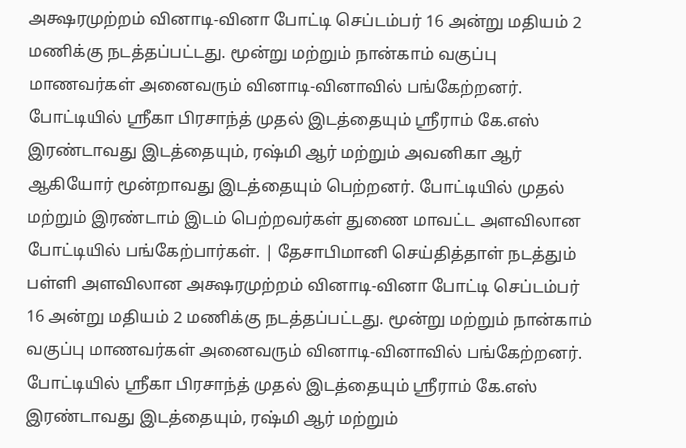அக்ஷரமுற்றம் வினாடி-வினா போட்டி செப்டம்பர் 16 அன்று மதியம் 2 மணிக்கு நடத்தப்பட்டது. மூன்று மற்றும் நான்காம் வகுப்பு மாணவர்கள் அனைவரும் வினாடி-வினாவில் பங்கேற்றனர். போட்டியில் ஸ்ரீகா பிரசாந்த் முதல் இடத்தையும் ஸ்ரீராம் கே.எஸ் இரண்டாவது இடத்தையும், ரஷ்மி ஆர் மற்றும் அவனிகா ஆர் ஆகியோர் மூன்றாவது இடத்தையும் பெற்றனர். போட்டியில் முதல் மற்றும் இரண்டாம் இடம் பெற்றவர்கள் துணை மாவட்ட அளவிலான போட்டியில் பங்கேற்பார்கள். | தேசாபிமானி செய்தித்தாள் நடத்தும் பள்ளி அளவிலான அக்ஷரமுற்றம் வினாடி-வினா போட்டி செப்டம்பர் 16 அன்று மதியம் 2 மணிக்கு நடத்தப்பட்டது. மூன்று மற்றும் நான்காம் வகுப்பு மாணவர்கள் அனைவரும் வினாடி-வினாவில் பங்கேற்றனர். போட்டியில் ஸ்ரீகா பிரசாந்த் முதல் இடத்தையும் ஸ்ரீராம் கே.எஸ் இரண்டாவது இடத்தையும், ரஷ்மி ஆர் மற்றும்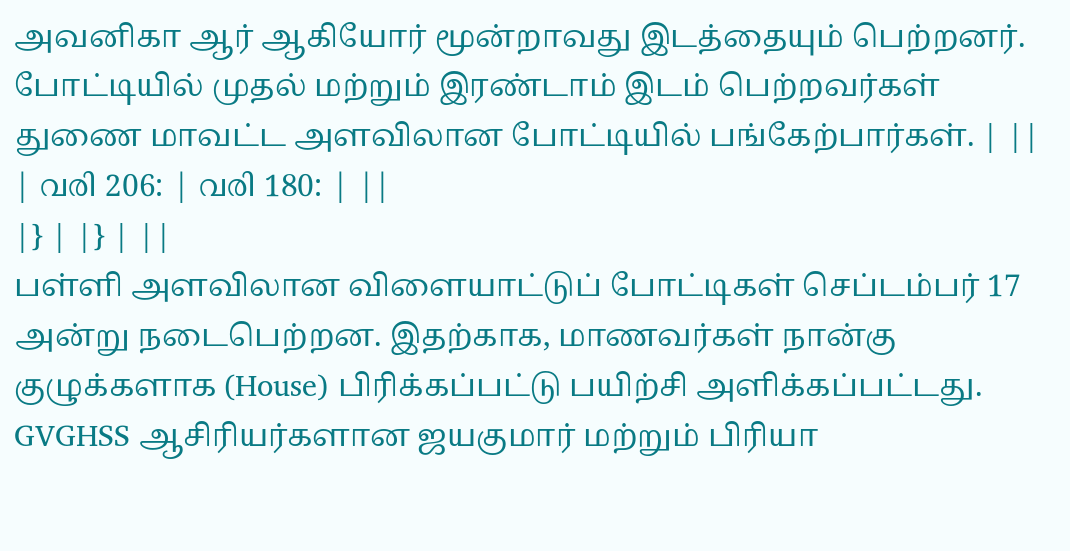அவனிகா ஆர் ஆகியோர் மூன்றாவது இடத்தையும் பெற்றனர். போட்டியில் முதல் மற்றும் இரண்டாம் இடம் பெற்றவர்கள் துணை மாவட்ட அளவிலான போட்டியில் பங்கேற்பார்கள். | ||
| വരി 206: | വരി 180: | ||
|} | |} | ||
பள்ளி அளவிலான விளையாட்டுப் போட்டிகள் செப்டம்பர் 17 அன்று நடைபெற்றன. இதற்காக, மாணவர்கள் நான்கு குழுக்களாக (House) பிரிக்கப்பட்டு பயிற்சி அளிக்கப்பட்டது. GVGHSS ஆசிரியர்களான ஜயகுமார் மற்றும் பிரியா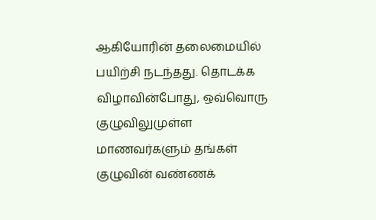ஆகியோரின் தலைமையில் பயிற்சி நடந்தது. தொடக்க விழாவின்போது, ஒவ்வொரு குழுவிலுமுள்ள மாணவர்களும் தங்கள் குழுவின் வண்ணக்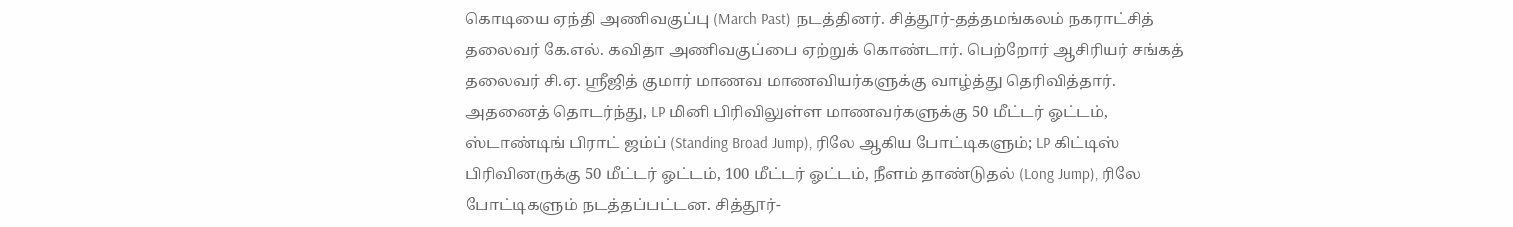கொடியை ஏந்தி அணிவகுப்பு (March Past) நடத்தினர். சித்தூர்-தத்தமங்கலம் நகராட்சித் தலைவர் கே.எல். கவிதா அணிவகுப்பை ஏற்றுக் கொண்டார். பெற்றோர் ஆசிரியர் சங்கத் தலைவர் சி.ஏ. ஸ்ரீஜித் குமார் மாணவ மாணவியர்களுக்கு வாழ்த்து தெரிவித்தார். அதனைத் தொடர்ந்து, LP மினி பிரிவிலுள்ள மாணவர்களுக்கு 50 மீட்டர் ஓட்டம், ஸ்டாண்டிங் பிராட் ஜம்ப் (Standing Broad Jump), ரிலே ஆகிய போட்டிகளும்; LP கிட்டிஸ் பிரிவினருக்கு 50 மீட்டர் ஓட்டம், 100 மீட்டர் ஓட்டம், நீளம் தாண்டுதல் (Long Jump), ரிலே போட்டிகளும் நடத்தப்பட்டன. சித்தூர்-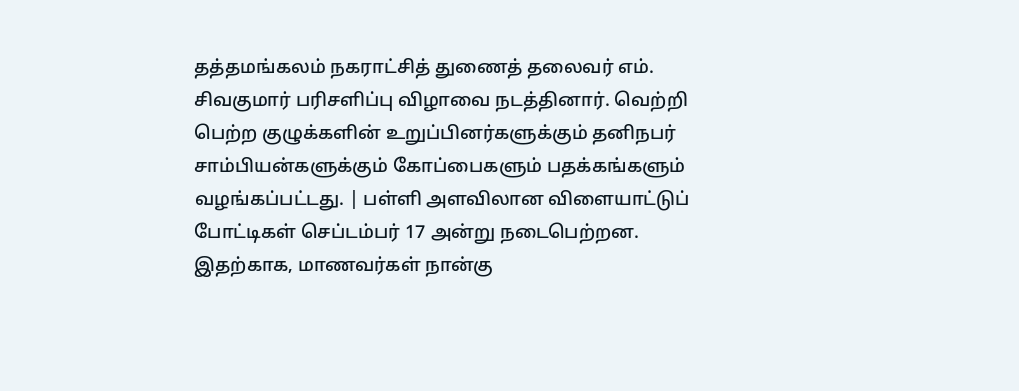தத்தமங்கலம் நகராட்சித் துணைத் தலைவர் எம். சிவகுமார் பரிசளிப்பு விழாவை நடத்தினார். வெற்றி பெற்ற குழுக்களின் உறுப்பினர்களுக்கும் தனிநபர் சாம்பியன்களுக்கும் கோப்பைகளும் பதக்கங்களும் வழங்கப்பட்டது. | பள்ளி அளவிலான விளையாட்டுப் போட்டிகள் செப்டம்பர் 17 அன்று நடைபெற்றன. இதற்காக, மாணவர்கள் நான்கு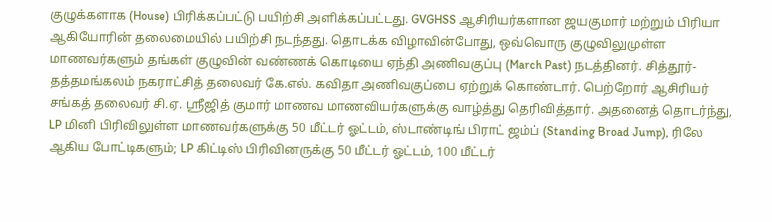குழுக்களாக (House) பிரிக்கப்பட்டு பயிற்சி அளிக்கப்பட்டது. GVGHSS ஆசிரியர்களான ஜயகுமார் மற்றும் பிரியா ஆகியோரின் தலைமையில் பயிற்சி நடந்தது. தொடக்க விழாவின்போது, ஒவ்வொரு குழுவிலுமுள்ள மாணவர்களும் தங்கள் குழுவின் வண்ணக் கொடியை ஏந்தி அணிவகுப்பு (March Past) நடத்தினர். சித்தூர்-தத்தமங்கலம் நகராட்சித் தலைவர் கே.எல். கவிதா அணிவகுப்பை ஏற்றுக் கொண்டார். பெற்றோர் ஆசிரியர் சங்கத் தலைவர் சி.ஏ. ஸ்ரீஜித் குமார் மாணவ மாணவியர்களுக்கு வாழ்த்து தெரிவித்தார். அதனைத் தொடர்ந்து, LP மினி பிரிவிலுள்ள மாணவர்களுக்கு 50 மீட்டர் ஓட்டம், ஸ்டாண்டிங் பிராட் ஜம்ப் (Standing Broad Jump), ரிலே ஆகிய போட்டிகளும்; LP கிட்டிஸ் பிரிவினருக்கு 50 மீட்டர் ஓட்டம், 100 மீட்டர்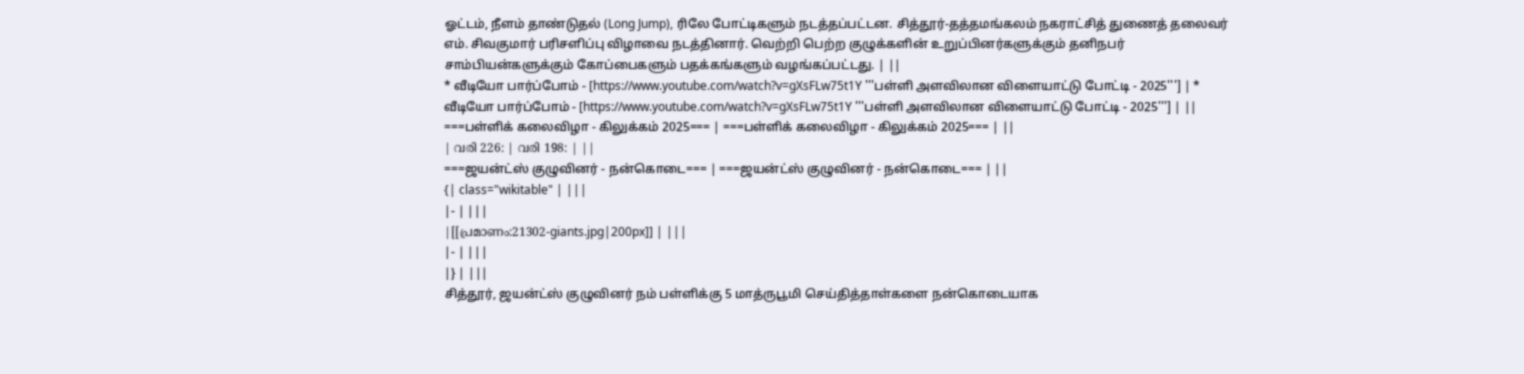ஓட்டம், நீளம் தாண்டுதல் (Long Jump), ரிலே போட்டிகளும் நடத்தப்பட்டன. சித்தூர்-தத்தமங்கலம் நகராட்சித் துணைத் தலைவர் எம். சிவகுமார் பரிசளிப்பு விழாவை நடத்தினார். வெற்றி பெற்ற குழுக்களின் உறுப்பினர்களுக்கும் தனிநபர் சாம்பியன்களுக்கும் கோப்பைகளும் பதக்கங்களும் வழங்கப்பட்டது. | ||
* வீடியோ பார்ப்போம் - [https://www.youtube.com/watch?v=gXsFLw75t1Y '''பள்ளி அளவிலான விளையாட்டு போட்டி - 2025'''] | * வீடியோ பார்ப்போம் - [https://www.youtube.com/watch?v=gXsFLw75t1Y '''பள்ளி அளவிலான விளையாட்டு போட்டி - 2025'''] | ||
===பள்ளிக் கலைவிழா - கிலுக்கம் 2025=== | ===பள்ளிக் கலைவிழா - கிலுக்கம் 2025=== | ||
| വരി 226: | വരി 198: | ||
===ஜயன்ட்ஸ் குழுவினர் - நன்கொடை=== | ===ஜயன்ட்ஸ் குழுவினர் - நன்கொடை=== | ||
{| class="wikitable" | |||
|- | |||
|[[പ്രമാണം:21302-giants.jpg|200px]] | |||
|- | |||
|} | |||
சித்தூர், ஜயன்ட்ஸ் குழுவினர் நம் பள்ளிக்கு 5 மாத்ருபூமி செய்தித்தாள்களை நன்கொடையாக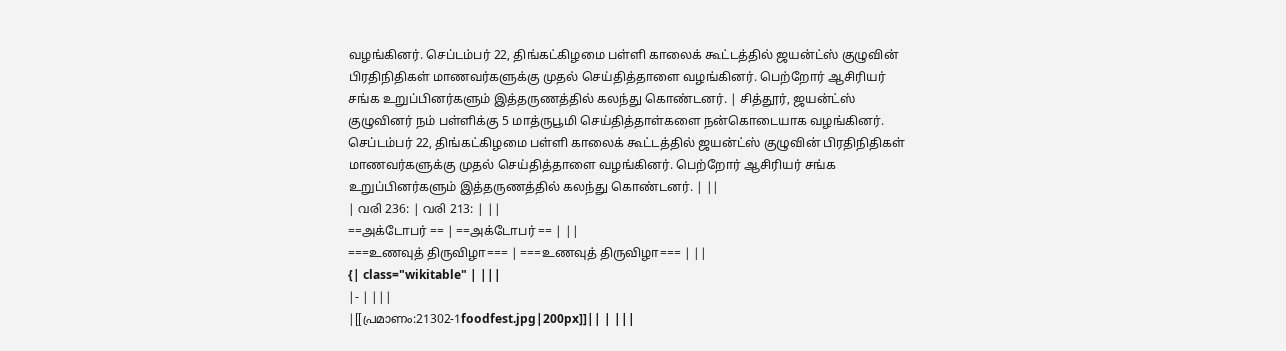வழங்கினர். செப்டம்பர் 22, திங்கட்கிழமை பள்ளி காலைக் கூட்டத்தில் ஜயன்ட்ஸ் குழுவின் பிரதிநிதிகள் மாணவர்களுக்கு முதல் செய்தித்தாளை வழங்கினர். பெற்றோர் ஆசிரியர் சங்க உறுப்பினர்களும் இத்தருணத்தில் கலந்து கொண்டனர். | சித்தூர், ஜயன்ட்ஸ் குழுவினர் நம் பள்ளிக்கு 5 மாத்ருபூமி செய்தித்தாள்களை நன்கொடையாக வழங்கினர். செப்டம்பர் 22, திங்கட்கிழமை பள்ளி காலைக் கூட்டத்தில் ஜயன்ட்ஸ் குழுவின் பிரதிநிதிகள் மாணவர்களுக்கு முதல் செய்தித்தாளை வழங்கினர். பெற்றோர் ஆசிரியர் சங்க உறுப்பினர்களும் இத்தருணத்தில் கலந்து கொண்டனர். | ||
| വരി 236: | വരി 213: | ||
==அக்டோபர் == | ==அக்டோபர் == | ||
===உணவுத் திருவிழா=== | ===உணவுத் திருவிழா=== | ||
{| class="wikitable" | |||
|- | |||
|[[പ്രമാണം:21302-1foodfest.jpg|200px]]|| | |||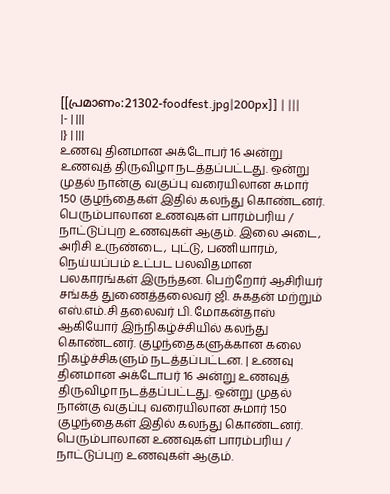[[പ്രമാണം:21302-foodfest.jpg|200px]] | |||
|- | |||
|} | |||
உணவு தினமான அக்டோபர் 16 அன்று உணவுத் திருவிழா நடத்தப்பட்டது. ஒன்று முதல் நான்கு வகுப்பு வரையிலான சுமார் 150 குழந்தைகள் இதில் கலந்து கொண்டனர். பெரும்பாலான உணவுகள் பாரம்பரிய / நாட்டுப்புற உணவுகள் ஆகும். இலை அடை, அரிசி உருண்டை, புட்டு, பணியாரம், நெய்யப்பம் உட்பட பலவிதமான பலகாரங்கள் இருந்தன. பெற்றோர் ஆசிரியர் சங்கத் துணைத்தலைவர் ஜி. சுகதன் மற்றும் எஸ்.எம்.சி தலைவர் பி. மோகன்தாஸ் ஆகியோர் இந்நிகழ்ச்சியில் கலந்து கொண்டனர். குழந்தைகளுக்கான கலை நிகழ்ச்சிகளும் நடத்தப்பட்டன. | உணவு தினமான அக்டோபர் 16 அன்று உணவுத் திருவிழா நடத்தப்பட்டது. ஒன்று முதல் நான்கு வகுப்பு வரையிலான சுமார் 150 குழந்தைகள் இதில் கலந்து கொண்டனர். பெரும்பாலான உணவுகள் பாரம்பரிய / நாட்டுப்புற உணவுகள் ஆகும்.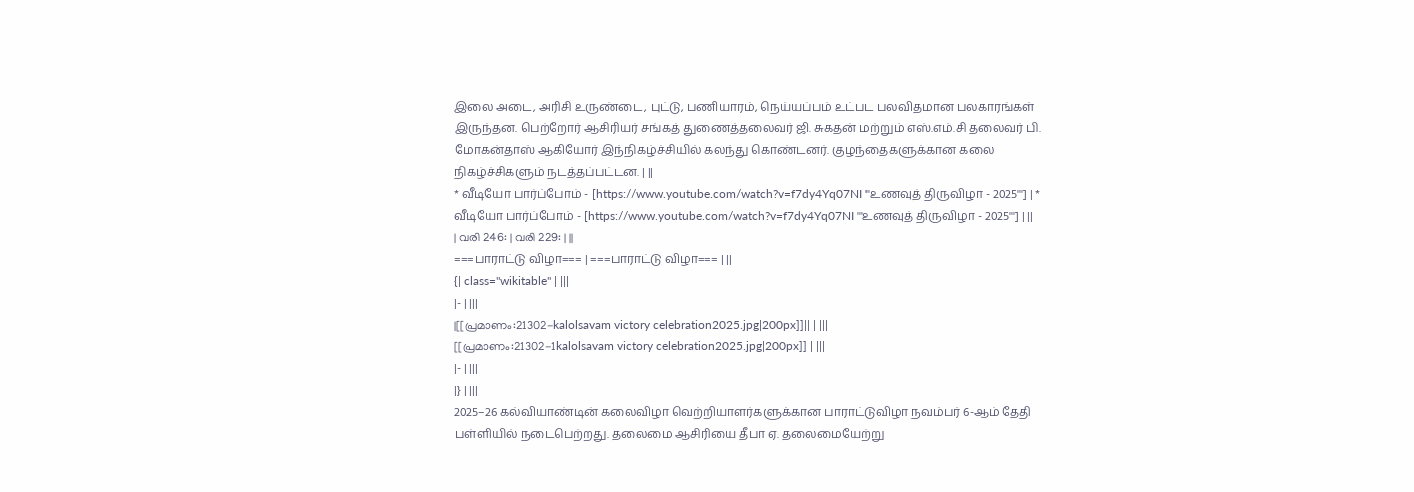இலை அடை, அரிசி உருண்டை, புட்டு, பணியாரம், நெய்யப்பம் உட்பட பலவிதமான பலகாரங்கள் இருந்தன. பெற்றோர் ஆசிரியர் சங்கத் துணைத்தலைவர் ஜி. சுகதன் மற்றும் எஸ்.எம்.சி தலைவர் பி. மோகன்தாஸ் ஆகியோர் இந்நிகழ்ச்சியில் கலந்து கொண்டனர். குழந்தைகளுக்கான கலை நிகழ்ச்சிகளும் நடத்தப்பட்டன. | ||
* வீடியோ பார்ப்போம் - [https://www.youtube.com/watch?v=f7dy4Yq07NI '''உணவுத் திருவிழா - 2025'''] | * வீடியோ பார்ப்போம் - [https://www.youtube.com/watch?v=f7dy4Yq07NI '''உணவுத் திருவிழா - 2025'''] | ||
| വരി 246: | വരി 229: | ||
===பாராட்டு விழா=== | ===பாராட்டு விழா=== | ||
{| class="wikitable" | |||
|- | |||
|[[പ്രമാണം:21302-kalolsavam victory celebration2025.jpg|200px]]|| | |||
[[പ്രമാണം:21302-1kalolsavam victory celebration2025.jpg|200px]] | |||
|- | |||
|} | |||
2025–26 கல்வியாண்டின் கலைவிழா வெற்றியாளர்களுக்கான பாராட்டுவிழா நவம்பர் 6-ஆம் தேதி பள்ளியில் நடைபெற்றது. தலைமை ஆசிரியை தீபா ஏ. தலைமையேற்று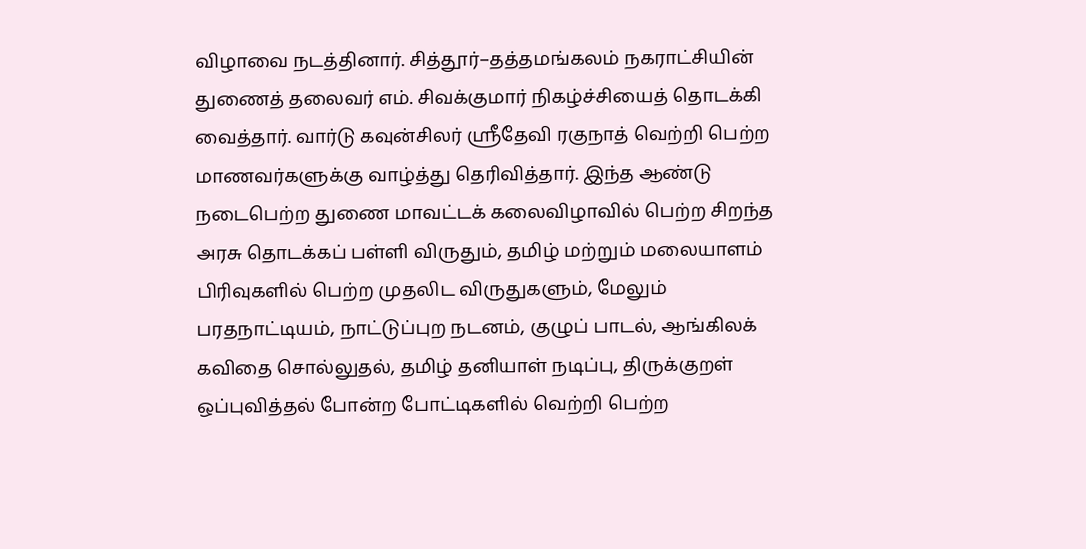விழாவை நடத்தினார். சித்தூர்–தத்தமங்கலம் நகராட்சியின் துணைத் தலைவர் எம். சிவக்குமார் நிகழ்ச்சியைத் தொடக்கி வைத்தார். வார்டு கவுன்சிலர் ஸ்ரீதேவி ரகுநாத் வெற்றி பெற்ற மாணவர்களுக்கு வாழ்த்து தெரிவித்தார். இந்த ஆண்டு நடைபெற்ற துணை மாவட்டக் கலைவிழாவில் பெற்ற சிறந்த அரசு தொடக்கப் பள்ளி விருதும், தமிழ் மற்றும் மலையாளம் பிரிவுகளில் பெற்ற முதலிட விருதுகளும், மேலும் பரதநாட்டியம், நாட்டுப்புற நடனம், குழுப் பாடல், ஆங்கிலக் கவிதை சொல்லுதல், தமிழ் தனியாள் நடிப்பு, திருக்குறள் ஒப்புவித்தல் போன்ற போட்டிகளில் வெற்றி பெற்ற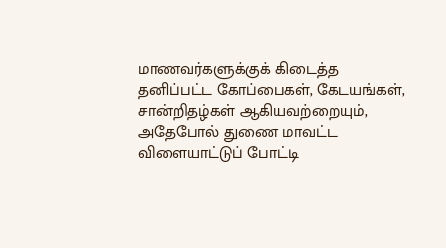மாணவர்களுக்குக் கிடைத்த தனிப்பட்ட கோப்பைகள், கேடயங்கள், சான்றிதழ்கள் ஆகியவற்றையும், அதேபோல் துணை மாவட்ட விளையாட்டுப் போட்டி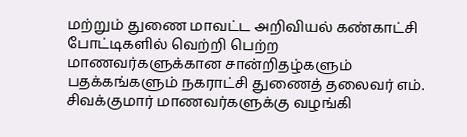மற்றும் துணை மாவட்ட அறிவியல் கண்காட்சி போட்டிகளில் வெற்றி பெற்ற மாணவர்களுக்கான சான்றிதழ்களும் பதக்கங்களும் நகராட்சி துணைத் தலைவர் எம். சிவக்குமார் மாணவர்களுக்கு வழங்கி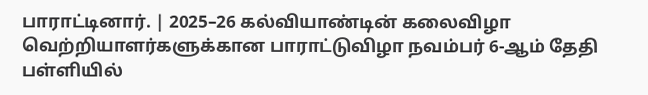பாராட்டினார். | 2025–26 கல்வியாண்டின் கலைவிழா வெற்றியாளர்களுக்கான பாராட்டுவிழா நவம்பர் 6-ஆம் தேதி பள்ளியில்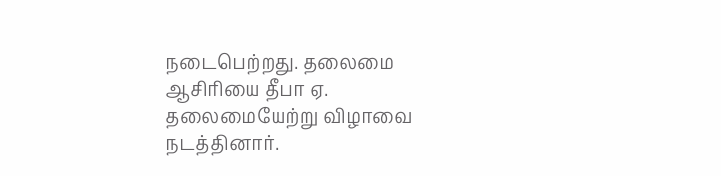நடைபெற்றது. தலைமை ஆசிரியை தீபா ஏ. தலைமையேற்று விழாவை நடத்தினார்.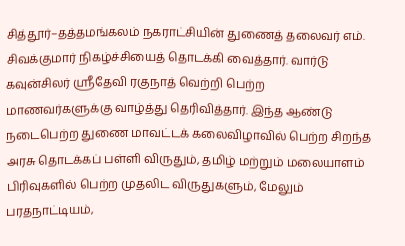சித்தூர்–தத்தமங்கலம் நகராட்சியின் துணைத் தலைவர் எம். சிவக்குமார் நிகழ்ச்சியைத் தொடக்கி வைத்தார். வார்டு கவுன்சிலர் ஸ்ரீதேவி ரகுநாத் வெற்றி பெற்ற மாணவர்களுக்கு வாழ்த்து தெரிவித்தார். இந்த ஆண்டு நடைபெற்ற துணை மாவட்டக் கலைவிழாவில் பெற்ற சிறந்த அரசு தொடக்கப் பள்ளி விருதும், தமிழ் மற்றும் மலையாளம் பிரிவுகளில் பெற்ற முதலிட விருதுகளும், மேலும் பரதநாட்டியம்,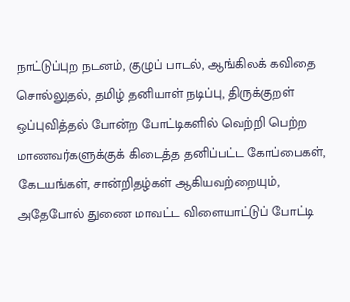நாட்டுப்புற நடனம், குழுப் பாடல், ஆங்கிலக் கவிதை சொல்லுதல், தமிழ் தனியாள் நடிப்பு, திருக்குறள் ஒப்புவித்தல் போன்ற போட்டிகளில் வெற்றி பெற்ற மாணவர்களுக்குக் கிடைத்த தனிப்பட்ட கோப்பைகள், கேடயங்கள், சான்றிதழ்கள் ஆகியவற்றையும், அதேபோல் துணை மாவட்ட விளையாட்டுப் போட்டி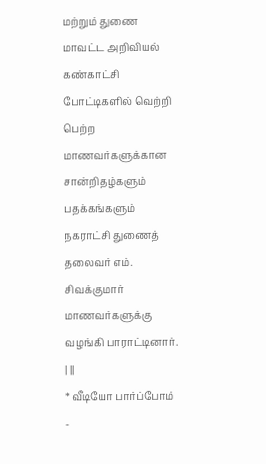மற்றும் துணை மாவட்ட அறிவியல் கண்காட்சி போட்டிகளில் வெற்றி பெற்ற மாணவர்களுக்கான சான்றிதழ்களும் பதக்கங்களும் நகராட்சி துணைத் தலைவர் எம். சிவக்குமார் மாணவர்களுக்கு வழங்கி பாராட்டினார். | ||
* வீடியோ பார்ப்போம் -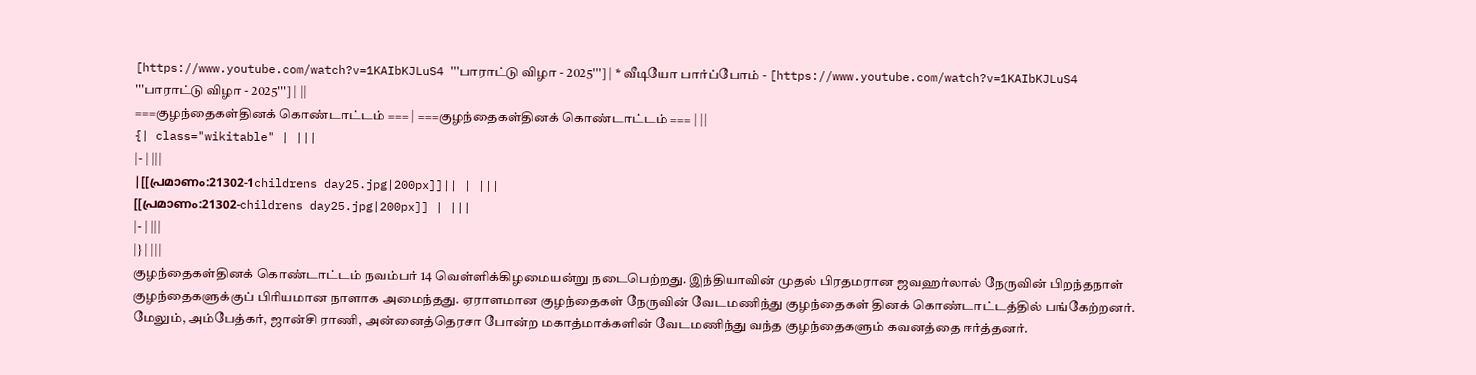[https://www.youtube.com/watch?v=1KAIbKJLuS4 '''பாராட்டு விழா - 2025'''] | * வீடியோ பார்ப்போம் - [https://www.youtube.com/watch?v=1KAIbKJLuS4 '''பாராட்டு விழா - 2025'''] | ||
===குழந்தைகள்தினக் கொண்டாட்டம் === | ===குழந்தைகள்தினக் கொண்டாட்டம் === | ||
{| class="wikitable" | |||
|- | |||
|[[പ്രമാണം:21302-1childrens day25.jpg|200px]]|| | |||
[[പ്രമാണം:21302-childrens day25.jpg|200px]] | |||
|- | |||
|} | |||
குழந்தைகள்தினக் கொண்டாட்டம் நவம்பர் 14 வெள்ளிக்கிழமையன்று நடைபெற்றது. இந்தியாவின் முதல் பிரதமரான ஜவஹர்லால் நேருவின் பிறந்தநாள் குழந்தைகளுக்குப் பிரியமான நாளாக அமைந்தது. ஏராளமான குழந்தைகள் நேருவின் வேடமணிந்து குழந்தைகள் தினக் கொண்டாட்டத்தில் பங்கேற்றனர். மேலும், அம்பேத்கர், ஜான்சி ராணி, அன்னைத்தெரசா போன்ற மகாத்மாக்களின் வேடமணிந்து வந்த குழந்தைகளும் கவனத்தை ஈர்த்தனர்.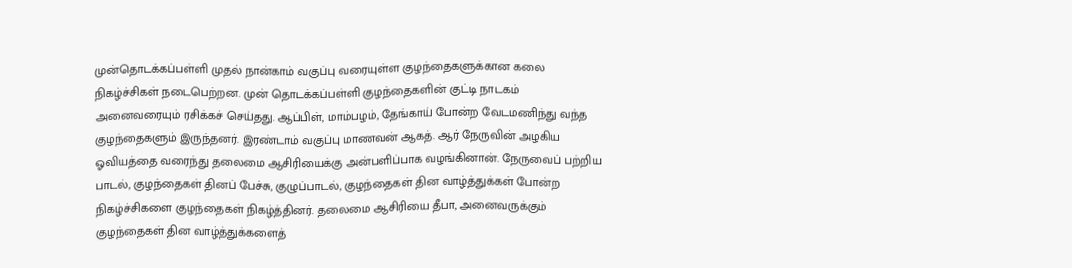முன்தொடக்கப்பள்ளி முதல் நான்காம் வகுப்பு வரையுள்ள குழந்தைகளுக்கான கலை நிகழ்ச்சிகள் நடைபெற்றன. முன் தொடக்கப்பள்ளி குழந்தைகளின் குட்டி நாடகம் அனைவரையும் ரசிக்கச் செய்தது. ஆப்பிள், மாம்பழம், தேங்காய் போன்ற வேடமணிந்து வந்த குழந்தைகளும் இருந்தனர். இரண்டாம் வகுப்பு மாணவன் ஆகத். ஆர் நேருவின் அழகிய ஓவியத்தை வரைந்து தலைமை ஆசிரியைக்கு அன்பளிப்பாக வழங்கினான். நேருவைப் பற்றிய பாடல், குழந்தைகள் தினப் பேச்சு, குழுப்பாடல், குழந்தைகள் தின வாழ்த்துக்கள் போன்ற நிகழ்ச்சிகளை குழந்தைகள் நிகழ்த்தினர். தலைமை ஆசிரியை தீபா, அனைவருக்கும் குழந்தைகள் தின வாழ்த்துக்களைத்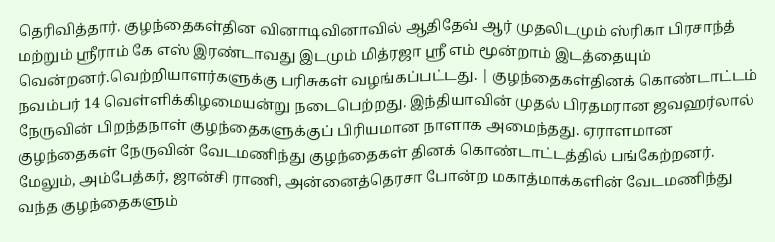தெரிவித்தார். குழந்தைகள்தின வினாடிவினாவில் ஆதிதேவ் ஆர் முதலிடமும் ஸ்ரிகா பிரசாந்த் மற்றும் ஸ்ரீராம் கே எஸ் இரண்டாவது இடமும் மித்ரஜா ஸ்ரீ எம் மூன்றாம் இடத்தையும் வென்றனர்.வெற்றியாளர்களுக்கு பரிசுகள் வழங்கப்பட்டது. | குழந்தைகள்தினக் கொண்டாட்டம் நவம்பர் 14 வெள்ளிக்கிழமையன்று நடைபெற்றது. இந்தியாவின் முதல் பிரதமரான ஜவஹர்லால் நேருவின் பிறந்தநாள் குழந்தைகளுக்குப் பிரியமான நாளாக அமைந்தது. ஏராளமான குழந்தைகள் நேருவின் வேடமணிந்து குழந்தைகள் தினக் கொண்டாட்டத்தில் பங்கேற்றனர். மேலும், அம்பேத்கர், ஜான்சி ராணி, அன்னைத்தெரசா போன்ற மகாத்மாக்களின் வேடமணிந்து வந்த குழந்தைகளும்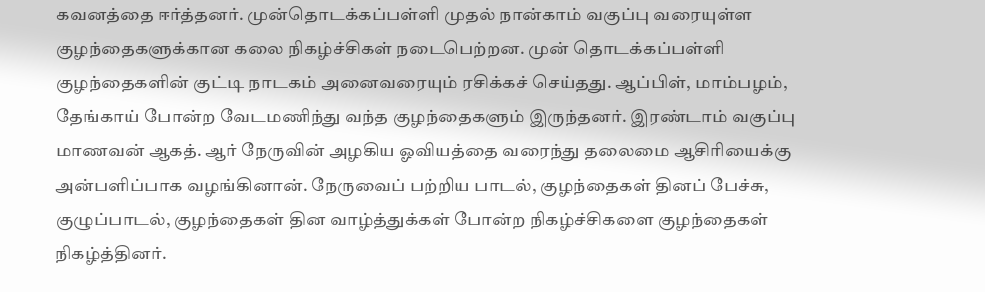கவனத்தை ஈர்த்தனர். முன்தொடக்கப்பள்ளி முதல் நான்காம் வகுப்பு வரையுள்ள குழந்தைகளுக்கான கலை நிகழ்ச்சிகள் நடைபெற்றன. முன் தொடக்கப்பள்ளி குழந்தைகளின் குட்டி நாடகம் அனைவரையும் ரசிக்கச் செய்தது. ஆப்பிள், மாம்பழம், தேங்காய் போன்ற வேடமணிந்து வந்த குழந்தைகளும் இருந்தனர். இரண்டாம் வகுப்பு மாணவன் ஆகத். ஆர் நேருவின் அழகிய ஓவியத்தை வரைந்து தலைமை ஆசிரியைக்கு அன்பளிப்பாக வழங்கினான். நேருவைப் பற்றிய பாடல், குழந்தைகள் தினப் பேச்சு, குழுப்பாடல், குழந்தைகள் தின வாழ்த்துக்கள் போன்ற நிகழ்ச்சிகளை குழந்தைகள் நிகழ்த்தினர்.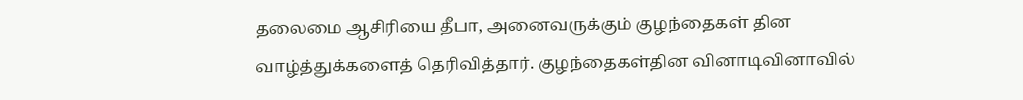தலைமை ஆசிரியை தீபா, அனைவருக்கும் குழந்தைகள் தின வாழ்த்துக்களைத் தெரிவித்தார். குழந்தைகள்தின வினாடிவினாவில்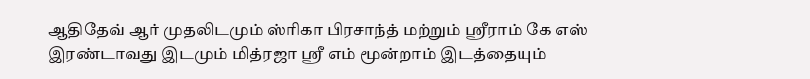ஆதிதேவ் ஆர் முதலிடமும் ஸ்ரிகா பிரசாந்த் மற்றும் ஸ்ரீராம் கே எஸ் இரண்டாவது இடமும் மித்ரஜா ஸ்ரீ எம் மூன்றாம் இடத்தையும்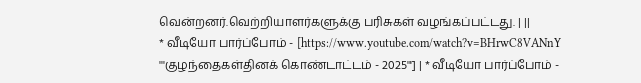வென்றனர்.வெற்றியாளர்களுக்கு பரிசுகள் வழங்கப்பட்டது. | ||
* வீடியோ பார்ப்போம் - [https://www.youtube.com/watch?v=BHrwC8VANnY '''குழந்தைகள்தினக் கொண்டாட்டம் - 2025'''] | * வீடியோ பார்ப்போம் -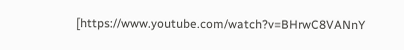[https://www.youtube.com/watch?v=BHrwC8VANnY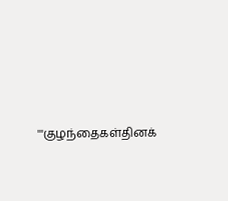'''குழந்தைகள்தினக்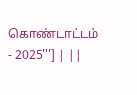கொண்டாட்டம் - 2025'''] | ||